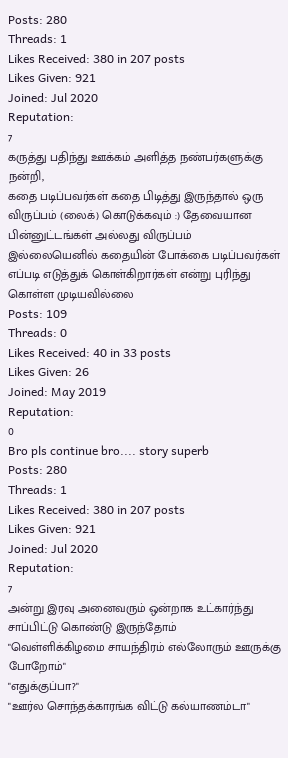Posts: 280
Threads: 1
Likes Received: 380 in 207 posts
Likes Given: 921
Joined: Jul 2020
Reputation:
7
கருத்து பதிந்து ஊக்கம் அளித்த நண்பர்களுக்கு நன்றி,
கதை படிப்பவர்கள் கதை பிடித்து இருந்தால் ஒரு விருப்பம் (லைக்) கொடுக்கவும் :) தேவையான பின்னுட்டங்கள் அல்லது விருப்பம் இல்லையெனில் கதையின் போக்கை படிப்பவர்கள் எப்படி எடுத்துக் கொள்கிறார்கள் என்று புரிந்து கொள்ள முடியவில்லை
Posts: 109
Threads: 0
Likes Received: 40 in 33 posts
Likes Given: 26
Joined: May 2019
Reputation:
0
Bro pls continue bro.... story superb
Posts: 280
Threads: 1
Likes Received: 380 in 207 posts
Likes Given: 921
Joined: Jul 2020
Reputation:
7
அன்று இரவு அனைவரும் ஒன்றாக உட்கார்ந்து சாப்பிட்டு கொண்டு இருந்தோம்
"வெள்ளிக்கிழமை சாயந்திரம் எல்லோரும் ஊருக்கு போறோம்"
"எதுக்குப்பா?"
"ஊர்ல சொந்தக்காரங்க விட்டு கல்யாணம்டா"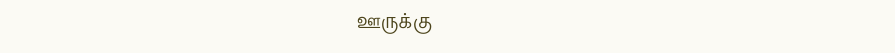ஊருக்கு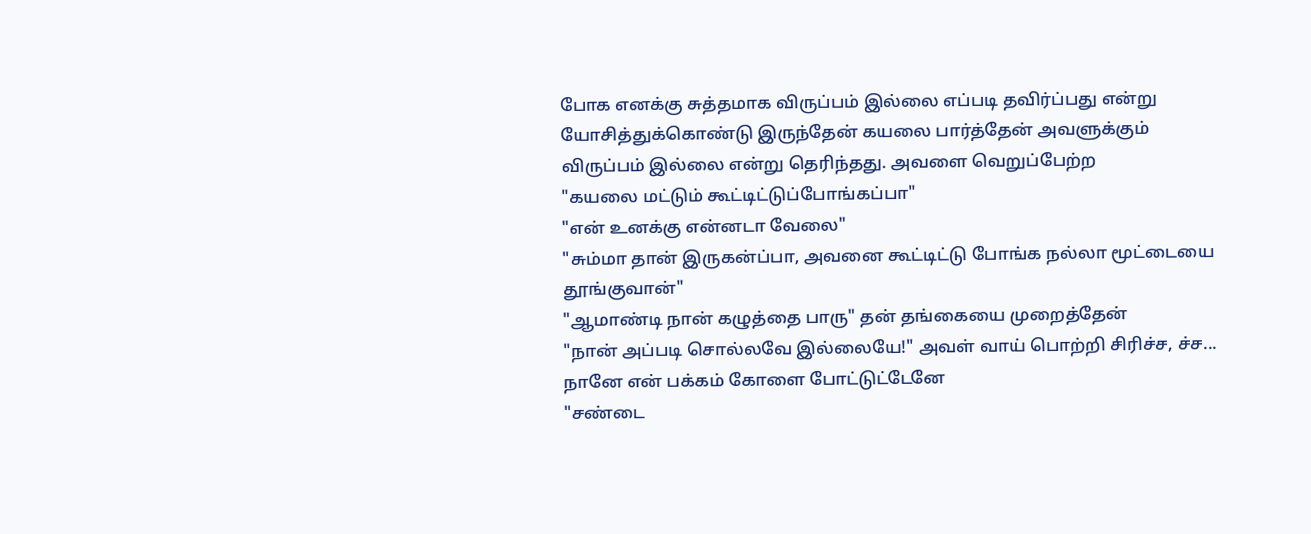போக எனக்கு சுத்தமாக விருப்பம் இல்லை எப்படி தவிர்ப்பது என்று யோசித்துக்கொண்டு இருந்தேன் கயலை பார்த்தேன் அவளுக்கும் விருப்பம் இல்லை என்று தெரிந்தது. அவளை வெறுப்பேற்ற
"கயலை மட்டும் கூட்டிட்டுப்போங்கப்பா"
"என் உனக்கு என்னடா வேலை"
"சும்மா தான் இருகன்ப்பா, அவனை கூட்டிட்டு போங்க நல்லா மூட்டையை தூங்குவான்"
"ஆமாண்டி நான் கழுத்தை பாரு" தன் தங்கையை முறைத்தேன்
"நான் அப்படி சொல்லவே இல்லையே!" அவள் வாய் பொற்றி சிரிச்ச, ச்ச... நானே என் பக்கம் கோளை போட்டுட்டேனே
"சண்டை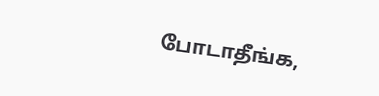போடாதீங்க,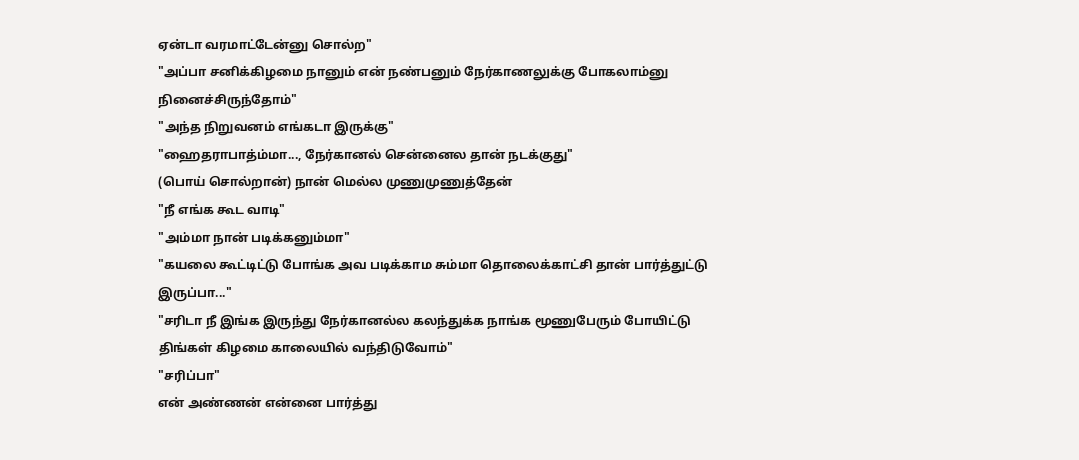ஏன்டா வரமாட்டேன்னு சொல்ற"
"அப்பா சனிக்கிழமை நானும் என் நண்பனும் நேர்காணலுக்கு போகலாம்னு நினைச்சிருந்தோம்"
"அந்த நிறுவனம் எங்கடா இருக்கு"
"ஹைதராபாத்ம்மா..., நேர்கானல் சென்னைல தான் நடக்குது"
(பொய் சொல்றான்) நான் மெல்ல முணுமுணுத்தேன்
"நீ எங்க கூட வாடி"
"அம்மா நான் படிக்கனும்மா"
"கயலை கூட்டிட்டு போங்க அவ படிக்காம சும்மா தொலைக்காட்சி தான் பார்த்துட்டு இருப்பா..."
"சரிடா நீ இங்க இருந்து நேர்கானல்ல கலந்துக்க நாங்க மூணுபேரும் போயிட்டு திங்கள் கிழமை காலையில் வந்திடுவோம்"
"சரிப்பா"
என் அண்ணன் என்னை பார்த்து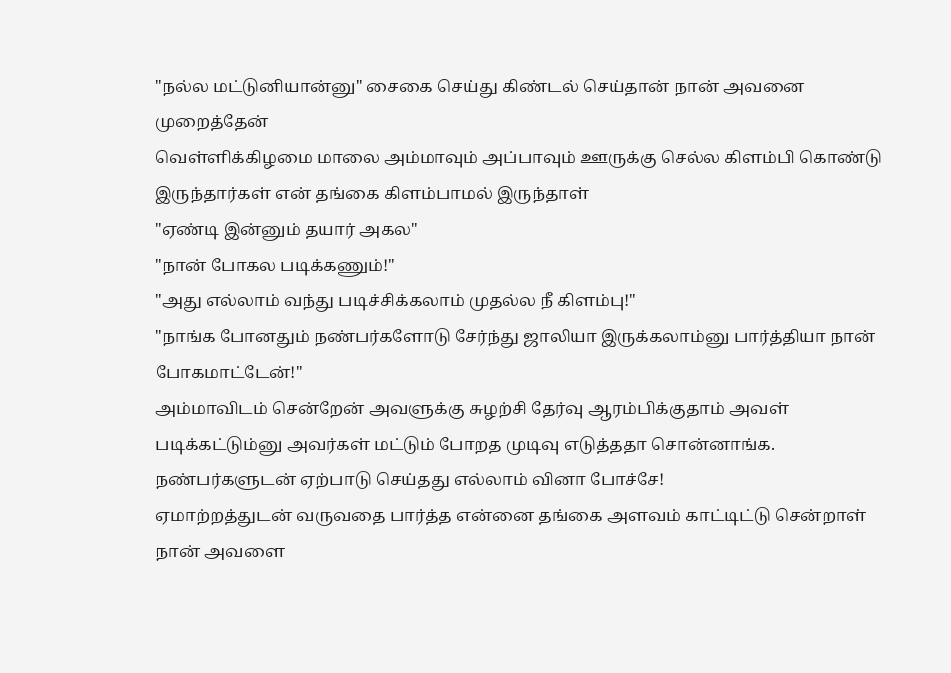"நல்ல மட்டுனியான்னு" சைகை செய்து கிண்டல் செய்தான் நான் அவனை முறைத்தேன்
வெள்ளிக்கிழமை மாலை அம்மாவும் அப்பாவும் ஊருக்கு செல்ல கிளம்பி கொண்டு இருந்தார்கள் என் தங்கை கிளம்பாமல் இருந்தாள்
"ஏண்டி இன்னும் தயார் அகல"
"நான் போகல படிக்கணும்!"
"அது எல்லாம் வந்து படிச்சிக்கலாம் முதல்ல நீ கிளம்பு!"
"நாங்க போனதும் நண்பர்களோடு சேர்ந்து ஜாலியா இருக்கலாம்னு பார்த்தியா நான் போகமாட்டேன்!"
அம்மாவிடம் சென்றேன் அவளுக்கு சுழற்சி தேர்வு ஆரம்பிக்குதாம் அவள் படிக்கட்டும்னு அவர்கள் மட்டும் போறத முடிவு எடுத்ததா சொன்னாங்க. நண்பர்களுடன் ஏற்பாடு செய்தது எல்லாம் வினா போச்சே!
ஏமாற்றத்துடன் வருவதை பார்த்த என்னை தங்கை அளவம் காட்டிட்டு சென்றாள் நான் அவளை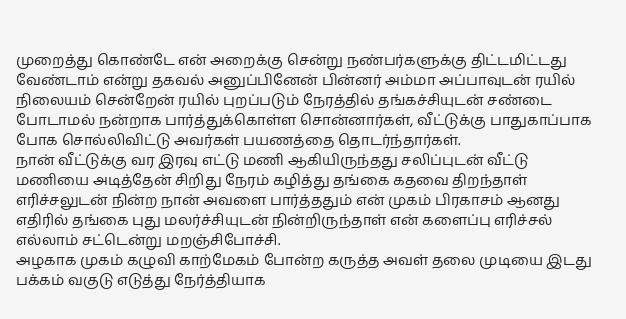முறைத்து கொண்டே என் அறைக்கு சென்று நண்பர்களுக்கு திட்டமிட்டது வேண்டாம் என்று தகவல் அனுப்பினேன் பின்னர் அம்மா அப்பாவுடன் ரயில் நிலையம் சென்றேன் ரயில் புறப்படும் நேரத்தில் தங்கச்சியுடன் சண்டை போடாமல் நன்றாக பார்த்துக்கொள்ள சொன்னார்கள், வீட்டுக்கு பாதுகாப்பாக போக சொல்லிவிட்டு அவர்கள் பயணத்தை தொடர்ந்தார்கள்.
நான் வீட்டுக்கு வர இரவு எட்டு மணி ஆகியிருந்தது சலிப்புடன் வீட்டு மணியை அடித்தேன் சிறிது நேரம் கழித்து தங்கை கதவை திறந்தாள் எரிச்சலுடன் நின்ற நான் அவளை பார்த்ததும் என் முகம் பிரகாசம் ஆனது எதிரில் தங்கை புது மலர்ச்சியுடன் நின்றிருந்தாள் என் களைப்பு எரிச்சல் எல்லாம் சட்டென்று மறஞ்சிபோச்சி.
அழகாக முகம் கழுவி காற்மேகம் போன்ற கருத்த அவள் தலை முடியை இடது பக்கம் வகுடு எடுத்து நேர்த்தியாக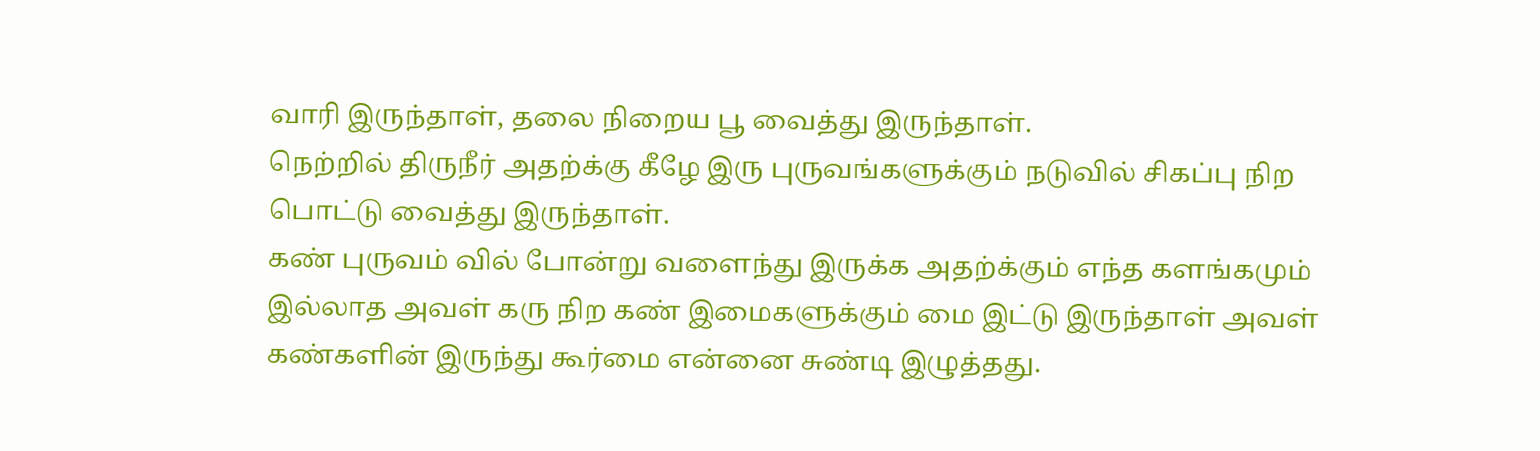வாரி இருந்தாள், தலை நிறைய பூ வைத்து இருந்தாள்.
நெற்றில் திருநீர் அதற்க்கு கீழே இரு புருவங்களுக்கும் நடுவில் சிகப்பு நிற பொட்டு வைத்து இருந்தாள்.
கண் புருவம் வில் போன்று வளைந்து இருக்க அதற்க்கும் எந்த களங்கமும் இல்லாத அவள் கரு நிற கண் இமைகளுக்கும் மை இட்டு இருந்தாள் அவள் கண்களின் இருந்து கூர்மை என்னை சுண்டி இழுத்தது.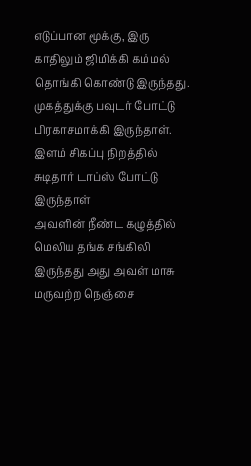எடுப்பான மூக்கு, இரு காதிலும் ஜிமிக்கி கம்மல் தொங்கி கொண்டு இருந்தது. முகத்துக்கு பவுடர் போட்டு பிரகாசமாக்கி இருந்தாள்.
இளம் சிகப்பு நிறத்தில் சுடிதார் டாப்ஸ் போட்டு இருந்தாள்
அவளின் நீண்ட கழுத்தில் மெலிய தங்க சங்கிலி இருந்தது அது அவள் மாசு மருவற்ற நெஞ்சை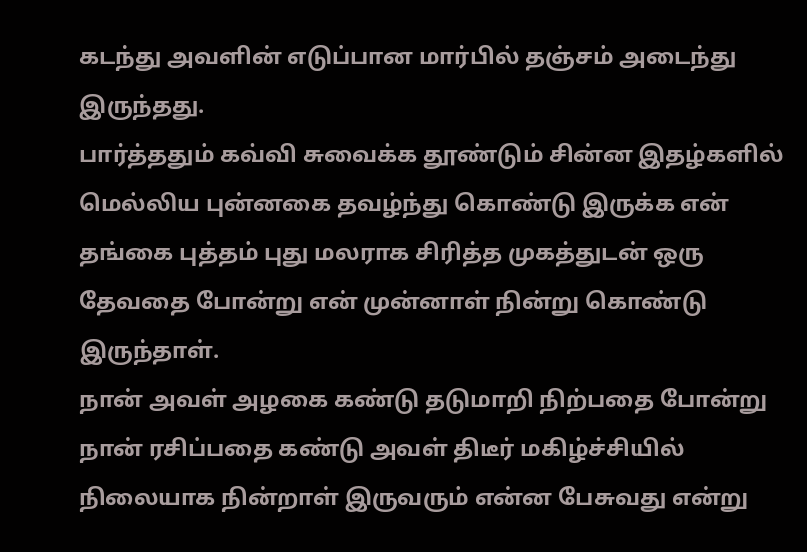கடந்து அவளின் எடுப்பான மார்பில் தஞ்சம் அடைந்து இருந்தது.
பார்த்ததும் கவ்வி சுவைக்க தூண்டும் சின்ன இதழ்களில் மெல்லிய புன்னகை தவழ்ந்து கொண்டு இருக்க என் தங்கை புத்தம் புது மலராக சிரித்த முகத்துடன் ஒரு தேவதை போன்று என் முன்னாள் நின்று கொண்டு இருந்தாள்.
நான் அவள் அழகை கண்டு தடுமாறி நிற்பதை போன்று நான் ரசிப்பதை கண்டு அவள் திடீர் மகிழ்ச்சியில் நிலையாக நின்றாள் இருவரும் என்ன பேசுவது என்று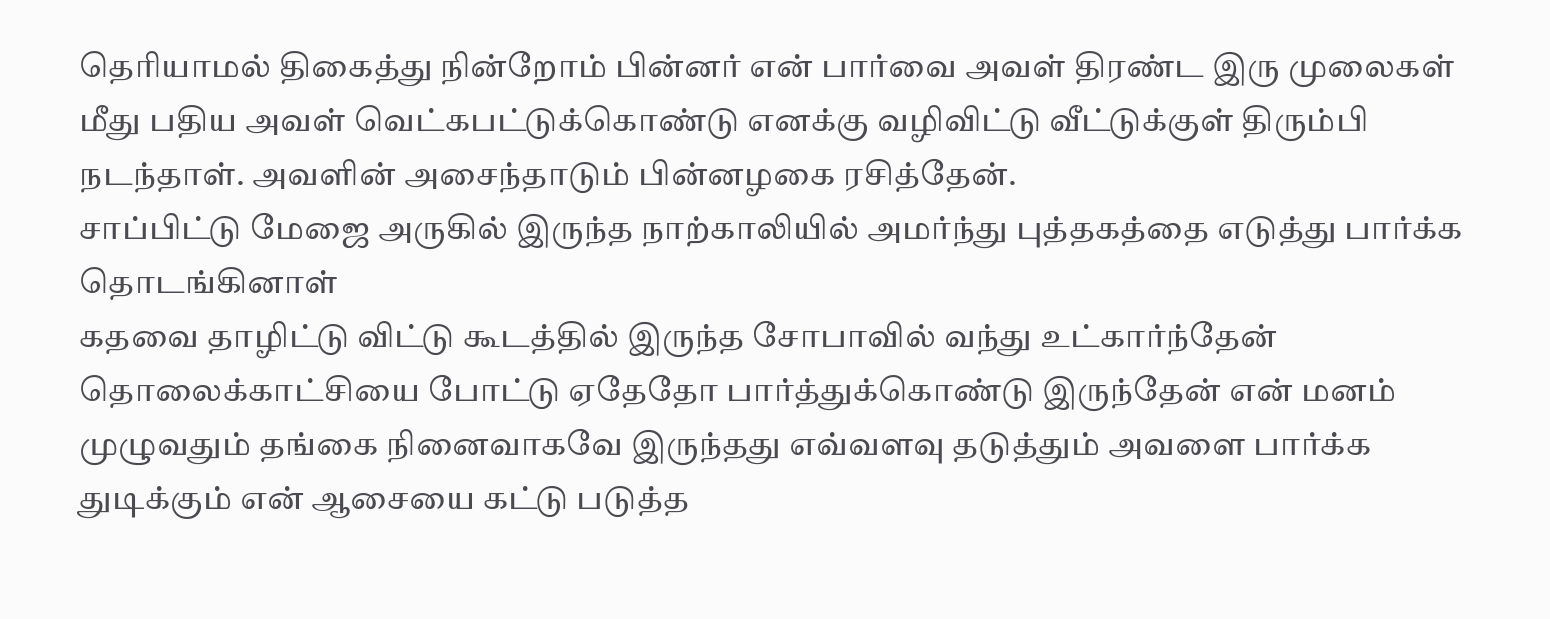தெரியாமல் திகைத்து நின்றோம் பின்னர் என் பார்வை அவள் திரண்ட இரு முலைகள் மீது பதிய அவள் வெட்கபட்டுக்கொண்டு எனக்கு வழிவிட்டு வீட்டுக்குள் திரும்பி நடந்தாள். அவளின் அசைந்தாடும் பின்னழகை ரசித்தேன்.
சாப்பிட்டு மேஜை அருகில் இருந்த நாற்காலியில் அமர்ந்து புத்தகத்தை எடுத்து பார்க்க தொடங்கினாள்
கதவை தாழிட்டு விட்டு கூடத்தில் இருந்த சோபாவில் வந்து உட்கார்ந்தேன் தொலைக்காட்சியை போட்டு ஏதேதோ பார்த்துக்கொண்டு இருந்தேன் என் மனம் முழுவதும் தங்கை நினைவாகவே இருந்தது எவ்வளவு தடுத்தும் அவளை பார்க்க துடிக்கும் என் ஆசையை கட்டு படுத்த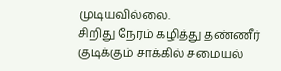முடியவில்லை.
சிறிது நேரம் கழித்து தண்ணீர் குடிக்கும் சாக்கில் சமையல்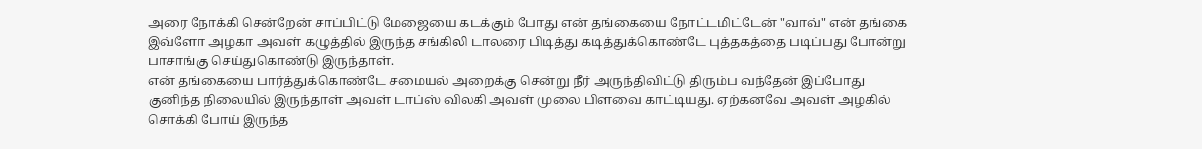அரை நோக்கி சென்றேன் சாப்பிட்டு மேஜையை கடக்கும் போது என் தங்கையை நோட்டமிட்டேன் "வாவ்" என் தங்கை இவ்ளோ அழகா அவள் கழுத்தில் இருந்த சங்கிலி டாலரை பிடித்து கடித்துக்கொண்டே புத்தகத்தை படிப்பது போன்று பாசாங்கு செய்துகொண்டு இருந்தாள்.
என் தங்கையை பார்த்துக்கொண்டே சமையல் அறைக்கு சென்று நீர் அருந்திவிட்டு திரும்ப வந்தேன் இப்போது குனிந்த நிலையில் இருந்தாள் அவள் டாப்ஸ் விலகி அவள் முலை பிளவை காட்டியது. ஏற்கனவே அவள் அழகில் சொக்கி போய் இருந்த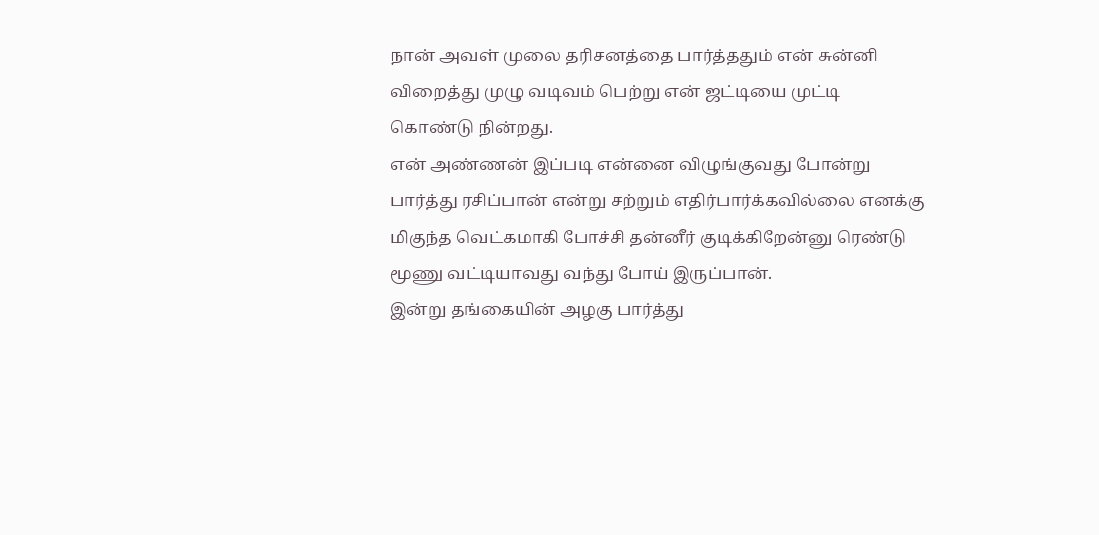நான் அவள் முலை தரிசனத்தை பார்த்ததும் என் சுன்னி விறைத்து முழு வடிவம் பெற்று என் ஜட்டியை முட்டி கொண்டு நின்றது.
என் அண்ணன் இப்படி என்னை விழுங்குவது போன்று பார்த்து ரசிப்பான் என்று சற்றும் எதிர்பார்க்கவில்லை எனக்கு மிகுந்த வெட்கமாகி போச்சி தன்னீர் குடிக்கிறேன்னு ரெண்டு மூணு வட்டியாவது வந்து போய் இருப்பான்.
இன்று தங்கையின் அழகு பார்த்து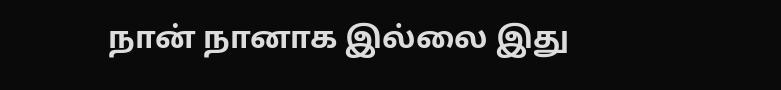நான் நானாக இல்லை இது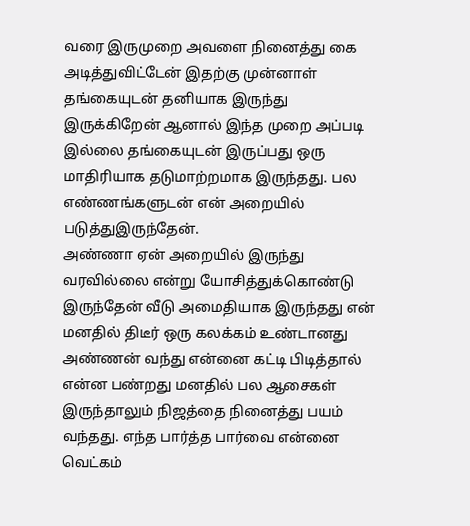வரை இருமுறை அவளை நினைத்து கை அடித்துவிட்டேன் இதற்கு முன்னாள் தங்கையுடன் தனியாக இருந்து இருக்கிறேன் ஆனால் இந்த முறை அப்படி இல்லை தங்கையுடன் இருப்பது ஒரு மாதிரியாக தடுமாற்றமாக இருந்தது. பல எண்ணங்களுடன் என் அறையில் படுத்துஇருந்தேன்.
அண்ணா ஏன் அறையில் இருந்து வரவில்லை என்று யோசித்துக்கொண்டு இருந்தேன் வீடு அமைதியாக இருந்தது என் மனதில் திடீர் ஒரு கலக்கம் உண்டானது அண்ணன் வந்து என்னை கட்டி பிடித்தால் என்ன பண்றது மனதில் பல ஆசைகள் இருந்தாலும் நிஜத்தை நினைத்து பயம் வந்தது. எந்த பார்த்த பார்வை என்னை வெட்கம்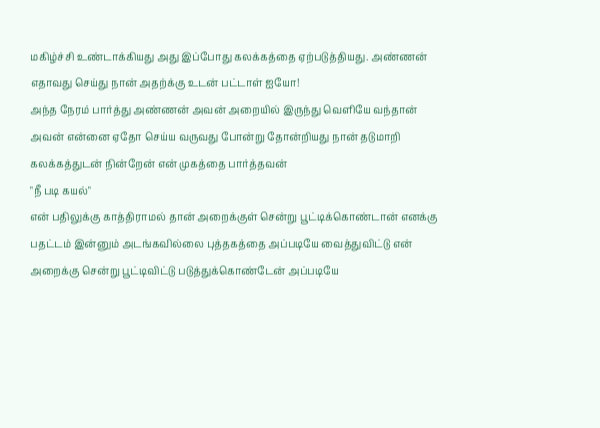மகிழ்ச்சி உண்டாக்கியது அது இப்போது கலக்கத்தை ஏற்படுத்தியது. அண்ணன் எதாவது செய்து நான் அதற்க்கு உடன் பட்டாள் ஐயோ!
அந்த நேரம் பார்த்து அண்ணன் அவன் அறையில் இருந்து வெளியே வந்தான் அவன் என்னை ஏதோ செய்ய வருவது போன்று தோன்றியது நான் தடுமாறி கலக்கத்துடன் நின்றேன் என் முகத்தை பார்த்தவன்
"நீ படி கயல்"
என் பதிலுக்கு காத்திராமல் தான் அறைக்குள் சென்று பூட்டிக்கொண்டான் எனக்கு பதட்டம் இன்னும் அடங்கவில்லை புத்தகத்தை அப்படியே வைத்துவிட்டு என் அறைக்கு சென்று பூட்டிவிட்டு படுத்துக்கொண்டேன் அப்படியே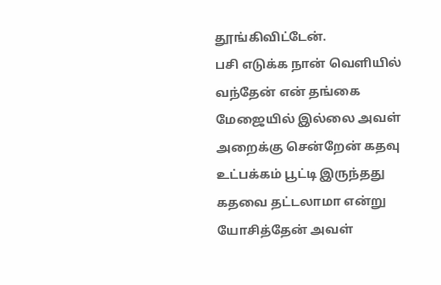தூங்கிவிட்டேன்.
பசி எடுக்க நான் வெளியில் வந்தேன் என் தங்கை மேஜையில் இல்லை அவள் அறைக்கு சென்றேன் கதவு உட்பக்கம் பூட்டி இருந்தது கதவை தட்டலாமா என்று யோசித்தேன் அவள்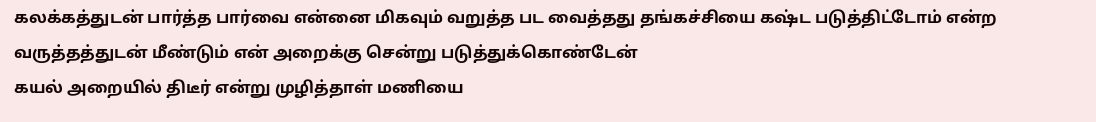கலக்கத்துடன் பார்த்த பார்வை என்னை மிகவும் வறுத்த பட வைத்தது தங்கச்சியை கஷ்ட படுத்திட்டோம் என்ற வருத்தத்துடன் மீண்டும் என் அறைக்கு சென்று படுத்துக்கொண்டேன்
கயல் அறையில் திடீர் என்று முழித்தாள் மணியை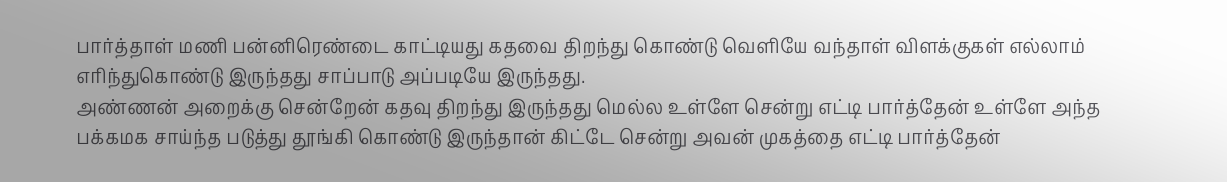பார்த்தாள் மணி பன்னிரெண்டை காட்டியது கதவை திறந்து கொண்டு வெளியே வந்தாள் விளக்குகள் எல்லாம் எரிந்துகொண்டு இருந்தது சாப்பாடு அப்படியே இருந்தது.
அண்ணன் அறைக்கு சென்றேன் கதவு திறந்து இருந்தது மெல்ல உள்ளே சென்று எட்டி பார்த்தேன் உள்ளே அந்த பக்கமக சாய்ந்த படுத்து தூங்கி கொண்டு இருந்தான் கிட்டே சென்று அவன் முகத்தை எட்டி பார்த்தேன்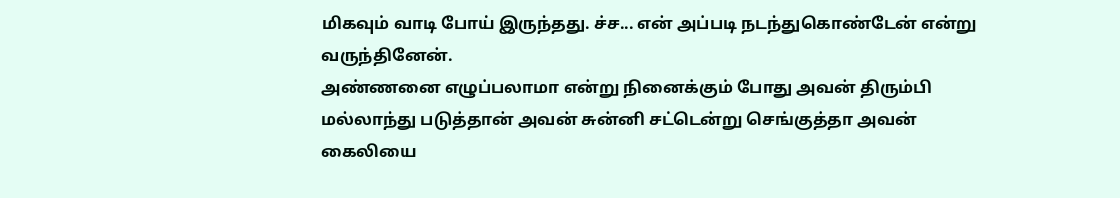மிகவும் வாடி போய் இருந்தது. ச்ச... என் அப்படி நடந்துகொண்டேன் என்று வருந்தினேன்.
அண்ணனை எழுப்பலாமா என்று நினைக்கும் போது அவன் திரும்பி மல்லாந்து படுத்தான் அவன் சுன்னி சட்டென்று செங்குத்தா அவன் கைலியை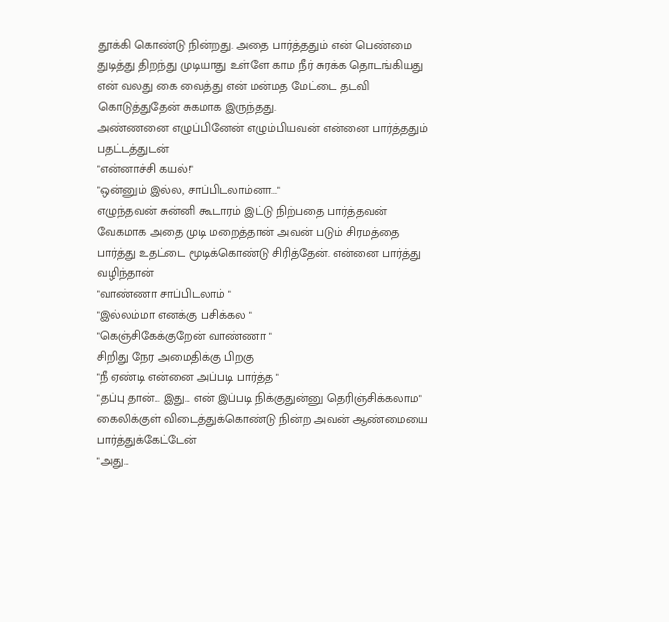தூக்கி கொண்டு நின்றது. அதை பார்த்ததும் என் பெண்மை துடித்து திறந்து முடியாது உள்ளே காம நீர் சுரக்க தொடங்கியது என் வலது கை வைத்து என் மன்மத மேட்டை தடவி கொடுத்துதேன் சுகமாக இருந்தது.
அண்ணனை எழுப்பினேன் எழும்பியவன் என்னை பார்த்ததும் பதட்டத்துடன்
"என்னாச்சி கயல்!"
"ஒன்னும் இல்ல, சாப்பிடலாம்னா..."
எழுந்தவன் சுன்னி கூடாரம் இட்டு நிற்பதை பார்த்தவன் வேகமாக அதை முடி மறைத்தான் அவன் படும் சிரமத்தை பார்த்து உதட்டை மூடிக்கொண்டு சிரித்தேன். என்னை பார்த்து வழிந்தான்
"வாண்ணா சாப்பிடலாம் "
"இல்லம்மா எனக்கு பசிக்கல "
"கெஞ்சிகேக்குறேன் வாண்ணா "
சிறிது நேர அமைதிக்கு பிறகு
"நீ ஏண்டி என்னை அப்படி பார்த்த "
"தப்பு தான்... இது... என் இப்படி நிக்குதுன்னு தெரிஞ்சிக்கலாம"
கைலிக்குள் விடைத்துக்கொண்டு நின்ற அவன் ஆண்மையை பார்த்துக்கேட்டேன்
"அது...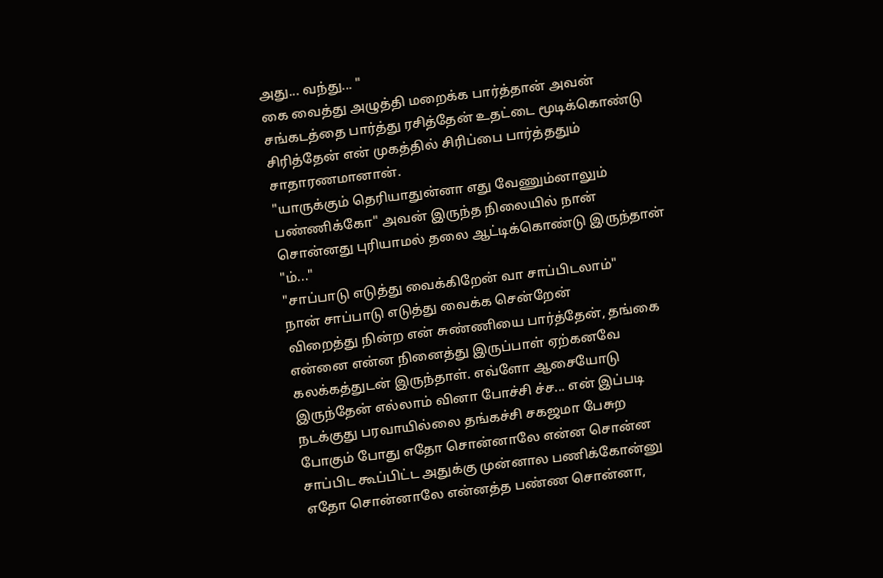அது... வந்து... "
கை வைத்து அழுத்தி மறைக்க பார்த்தான் அவன் சங்கடத்தை பார்த்து ரசித்தேன் உதட்டை மூடிக்கொண்டு சிரித்தேன் என் முகத்தில் சிரிப்பை பார்த்ததும் சாதாரணமானான்.
"யாருக்கும் தெரியாதுன்னா எது வேணும்னாலும் பண்ணிக்கோ" அவன் இருந்த நிலையில் நான் சொன்னது புரியாமல் தலை ஆட்டிக்கொண்டு இருந்தான்
"ம்..."
"சாப்பாடு எடுத்து வைக்கிறேன் வா சாப்பிடலாம்"
நான் சாப்பாடு எடுத்து வைக்க சென்றேன்
விறைத்து நின்ற என் சுண்ணியை பார்த்தேன், தங்கை என்னை என்ன நினைத்து இருப்பாள் ஏற்கனவே கலக்கத்துடன் இருந்தாள். எவ்ளோ ஆசையோடு இருந்தேன் எல்லாம் வினா போச்சி ச்ச... என் இப்படி நடக்குது பரவாயில்லை தங்கச்சி சகஜமா பேசுற
போகும் போது எதோ சொன்னாலே என்ன சொன்ன சாப்பிட கூப்பிட்ட அதுக்கு முன்னால பணிக்கோன்னு எதோ சொன்னாலே என்னத்த பண்ண சொன்னா,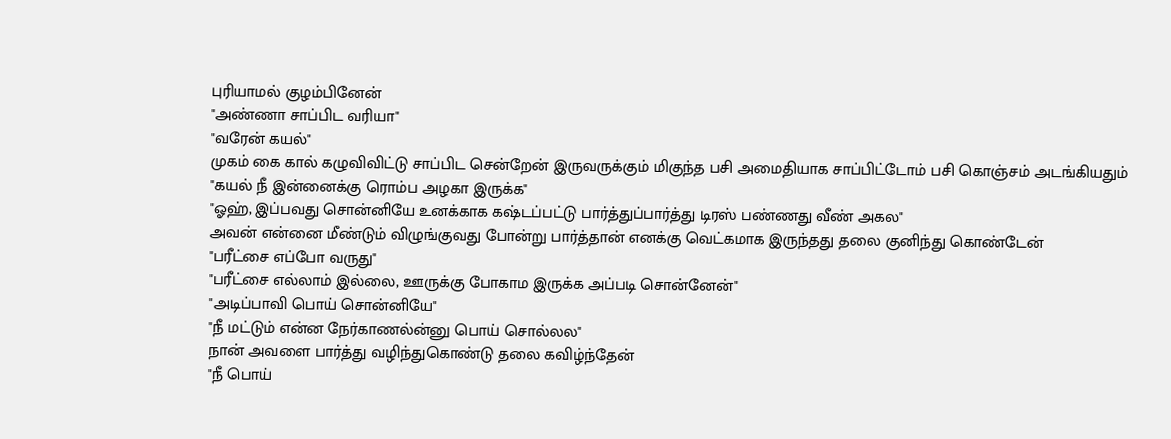புரியாமல் குழம்பினேன்
"அண்ணா சாப்பிட வரியா"
"வரேன் கயல்"
முகம் கை கால் கழுவிவிட்டு சாப்பிட சென்றேன் இருவருக்கும் மிகுந்த பசி அமைதியாக சாப்பிட்டோம் பசி கொஞ்சம் அடங்கியதும்
"கயல் நீ இன்னைக்கு ரொம்ப அழகா இருக்க"
"ஓஹ், இப்பவது சொன்னியே உனக்காக கஷ்டப்பட்டு பார்த்துப்பார்த்து டிரஸ் பண்ணது வீண் அகல"
அவன் என்னை மீண்டும் விழுங்குவது போன்று பார்த்தான் எனக்கு வெட்கமாக இருந்தது தலை குனிந்து கொண்டேன்
"பரீட்சை எப்போ வருது"
"பரீட்சை எல்லாம் இல்லை, ஊருக்கு போகாம இருக்க அப்படி சொன்னேன்"
"அடிப்பாவி பொய் சொன்னியே"
"நீ மட்டும் என்ன நேர்காணல்ன்னு பொய் சொல்லல"
நான் அவளை பார்த்து வழிந்துகொண்டு தலை கவிழ்ந்தேன்
"நீ பொய்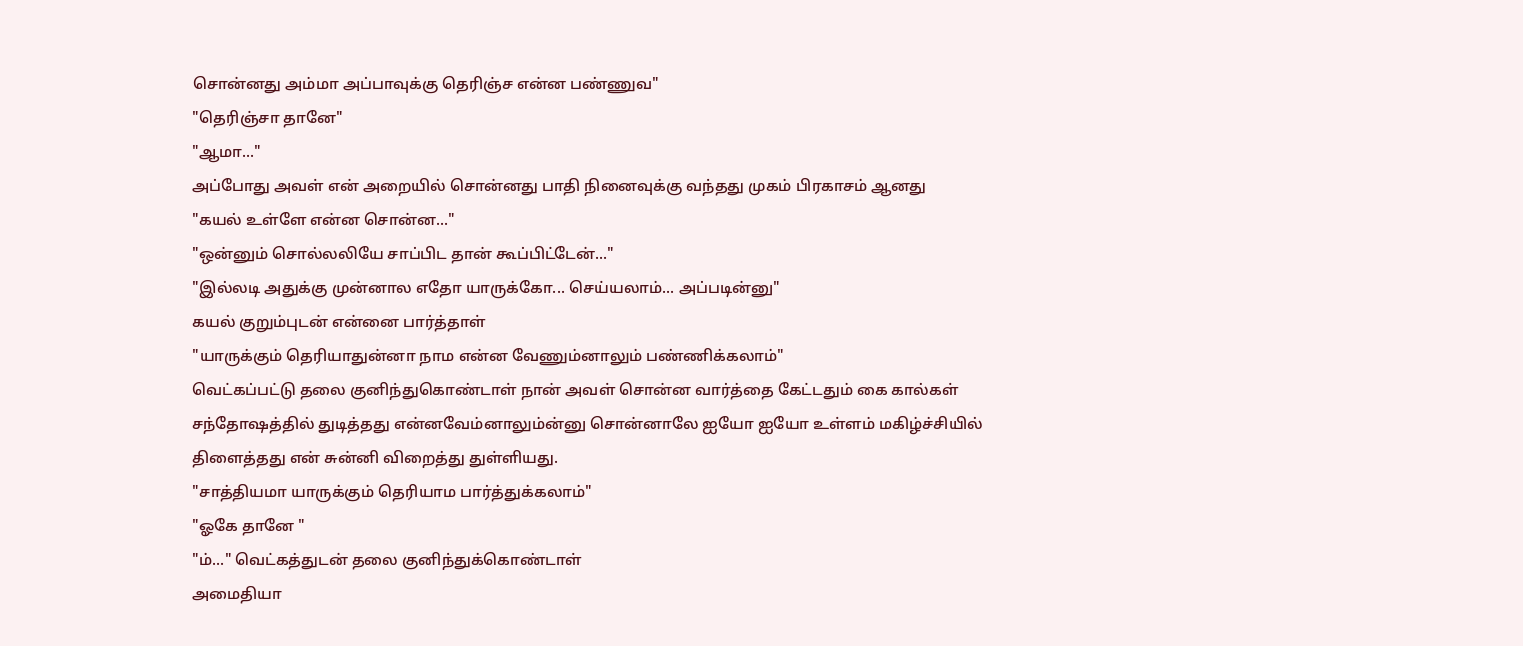சொன்னது அம்மா அப்பாவுக்கு தெரிஞ்ச என்ன பண்ணுவ"
"தெரிஞ்சா தானே"
"ஆமா..."
அப்போது அவள் என் அறையில் சொன்னது பாதி நினைவுக்கு வந்தது முகம் பிரகாசம் ஆனது
"கயல் உள்ளே என்ன சொன்ன..."
"ஒன்னும் சொல்லலியே சாப்பிட தான் கூப்பிட்டேன்..."
"இல்லடி அதுக்கு முன்னால எதோ யாருக்கோ... செய்யலாம்... அப்படின்னு"
கயல் குறும்புடன் என்னை பார்த்தாள்
"யாருக்கும் தெரியாதுன்னா நாம என்ன வேணும்னாலும் பண்ணிக்கலாம்"
வெட்கப்பட்டு தலை குனிந்துகொண்டாள் நான் அவள் சொன்ன வார்த்தை கேட்டதும் கை கால்கள் சந்தோஷத்தில் துடித்தது என்னவேம்னாலும்ன்னு சொன்னாலே ஐயோ ஐயோ உள்ளம் மகிழ்ச்சியில் திளைத்தது என் சுன்னி விறைத்து துள்ளியது.
"சாத்தியமா யாருக்கும் தெரியாம பார்த்துக்கலாம்"
"ஓகே தானே "
"ம்..." வெட்கத்துடன் தலை குனிந்துக்கொண்டாள்
அமைதியா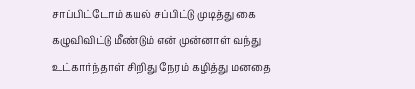சாப்பிட்டோம் கயல் சப்பிட்டு முடித்து கை கழுவிவிட்டு மீண்டும் என் முன்னாள் வந்து உட்கார்ந்தாள் சிறிது நேரம் கழித்து மனதை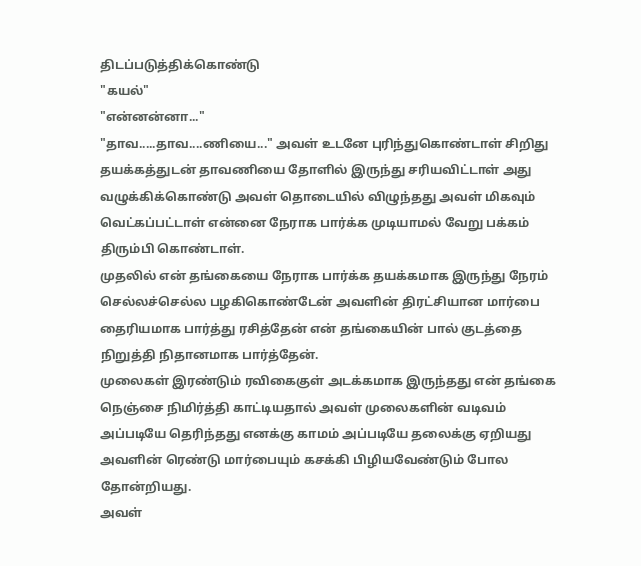திடப்படுத்திக்கொண்டு
"கயல்"
"என்னன்னா..."
"தாவ.....தாவ....ணியை..." அவள் உடனே புரிந்துகொண்டாள் சிறிது தயக்கத்துடன் தாவணியை தோளில் இருந்து சரியவிட்டாள் அது வழுக்கிக்கொண்டு அவள் தொடையில் விழுந்தது அவள் மிகவும் வெட்கப்பட்டாள் என்னை நேராக பார்க்க முடியாமல் வேறு பக்கம் திரும்பி கொண்டாள்.
முதலில் என் தங்கையை நேராக பார்க்க தயக்கமாக இருந்து நேரம் செல்லச்செல்ல பழகிகொண்டேன் அவளின் திரட்சியான மார்பை தைரியமாக பார்த்து ரசித்தேன் என் தங்கையின் பால் குடத்தை நிறுத்தி நிதானமாக பார்த்தேன்.
முலைகள் இரண்டும் ரவிகைகுள் அடக்கமாக இருந்தது என் தங்கை நெஞ்சை நிமிர்த்தி காட்டியதால் அவள் முலைகளின் வடிவம் அப்படியே தெரிந்தது எனக்கு காமம் அப்படியே தலைக்கு ஏறியது அவளின் ரெண்டு மார்பையும் கசக்கி பிழியவேண்டும் போல தோன்றியது.
அவள்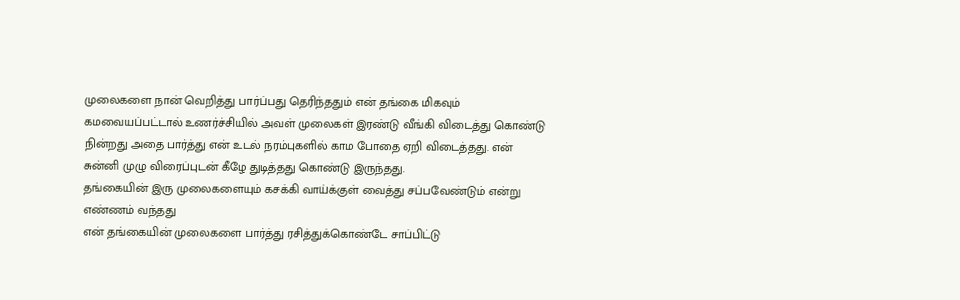முலைகளை நான் வெறித்து பார்ப்பது தெரிந்ததும் என் தங்கை மிகவும் கமவையப்பட்டால் உணர்ச்சியில் அவள் முலைகள் இரண்டு வீங்கி விடைத்து கொண்டு நின்றது அதை பார்த்து என் உடல் நரம்புகளில் காம போதை ஏறி விடைத்தது. என் சுன்னி முழு விரைப்புடன் கீழே துடித்தது கொண்டு இருந்தது.
தங்கையின் இரு முலைகளையும் கசக்கி வாய்க்குள் வைத்து சப்பவேண்டும் என்று எண்ணம் வந்தது
என் தங்கையின் முலைகளை பார்த்து ரசித்துக்கொண்டே சாப்பிட்டு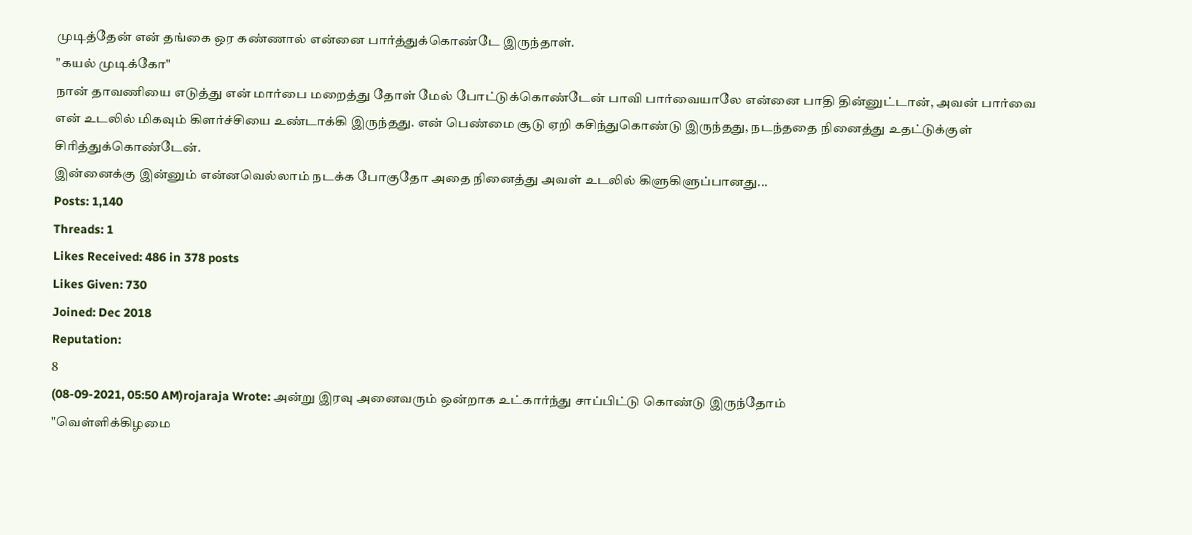முடித்தேன் என் தங்கை ஒர கண்ணால் என்னை பார்த்துக்கொண்டே இருந்தாள்.
"கயல் முடிக்கோ"
நான் தாவணியை எடுத்து என் மார்பை மறைத்து தோள் மேல் போட்டுக்கொண்டேன் பாவி பார்வையாலே என்னை பாதி தின்னுட்டான், அவன் பார்வை என் உடலில் மிகவும் கிளர்ச்சியை உண்டாக்கி இருந்தது. என் பெண்மை சூடு ஏறி கசிந்துகொண்டு இருந்தது, நடந்ததை நினைத்து உதட்டுக்குள் சிரித்துக்கொண்டேன்.
இன்னைக்கு இன்னும் என்னவெல்லாம் நடக்க போகுதோ அதை நினைத்து அவள் உடலில் கிளுகிளுப்பானது...
Posts: 1,140
Threads: 1
Likes Received: 486 in 378 posts
Likes Given: 730
Joined: Dec 2018
Reputation:
8
(08-09-2021, 05:50 AM)rojaraja Wrote: அன்று இரவு அனைவரும் ஒன்றாக உட்கார்ந்து சாப்பிட்டு கொண்டு இருந்தோம்
"வெள்ளிக்கிழமை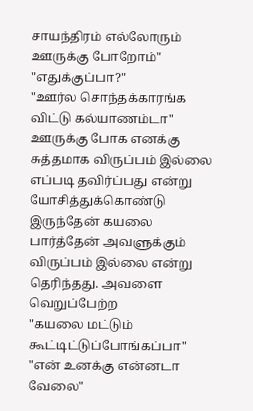சாயந்திரம் எல்லோரும் ஊருக்கு போறோம்"
"எதுக்குப்பா?"
"ஊர்ல சொந்தக்காரங்க விட்டு கல்யாணம்டா"
ஊருக்கு போக எனக்கு சுத்தமாக விருப்பம் இல்லை எப்படி தவிர்ப்பது என்று யோசித்துக்கொண்டு இருந்தேன் கயலை பார்த்தேன் அவளுக்கும் விருப்பம் இல்லை என்று தெரிந்தது. அவளை வெறுப்பேற்ற
"கயலை மட்டும் கூட்டிட்டுப்போங்கப்பா"
"என் உனக்கு என்னடா வேலை"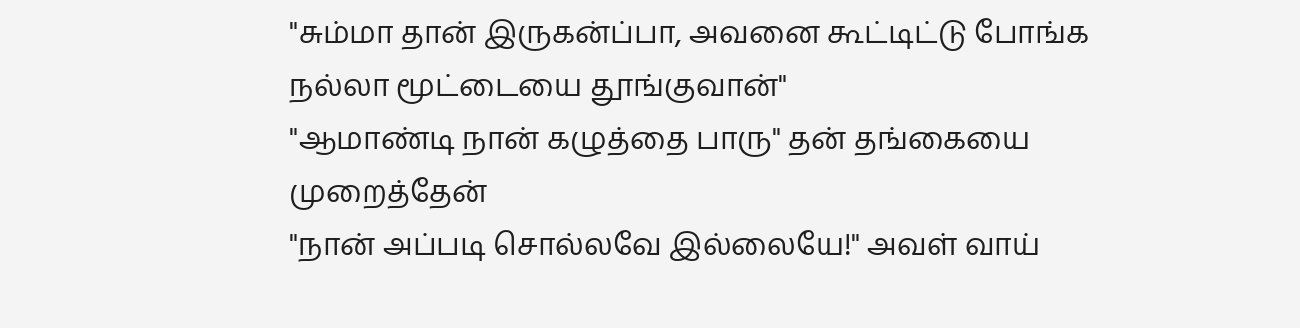"சும்மா தான் இருகன்ப்பா, அவனை கூட்டிட்டு போங்க நல்லா மூட்டையை தூங்குவான்"
"ஆமாண்டி நான் கழுத்தை பாரு" தன் தங்கையை முறைத்தேன்
"நான் அப்படி சொல்லவே இல்லையே!" அவள் வாய்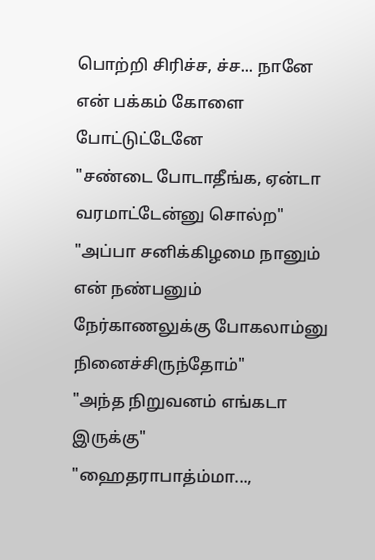பொற்றி சிரிச்ச, ச்ச... நானே என் பக்கம் கோளை போட்டுட்டேனே
"சண்டை போடாதீங்க, ஏன்டா வரமாட்டேன்னு சொல்ற"
"அப்பா சனிக்கிழமை நானும் என் நண்பனும் நேர்காணலுக்கு போகலாம்னு நினைச்சிருந்தோம்"
"அந்த நிறுவனம் எங்கடா இருக்கு"
"ஹைதராபாத்ம்மா...,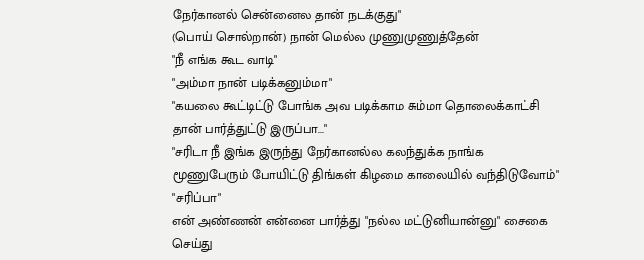நேர்கானல் சென்னைல தான் நடக்குது"
(பொய் சொல்றான்) நான் மெல்ல முணுமுணுத்தேன்
"நீ எங்க கூட வாடி"
"அம்மா நான் படிக்கனும்மா"
"கயலை கூட்டிட்டு போங்க அவ படிக்காம சும்மா தொலைக்காட்சி தான் பார்த்துட்டு இருப்பா..."
"சரிடா நீ இங்க இருந்து நேர்கானல்ல கலந்துக்க நாங்க மூணுபேரும் போயிட்டு திங்கள் கிழமை காலையில் வந்திடுவோம்"
"சரிப்பா"
என் அண்ணன் என்னை பார்த்து "நல்ல மட்டுனியான்னு" சைகை செய்து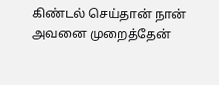கிண்டல் செய்தான் நான் அவனை முறைத்தேன்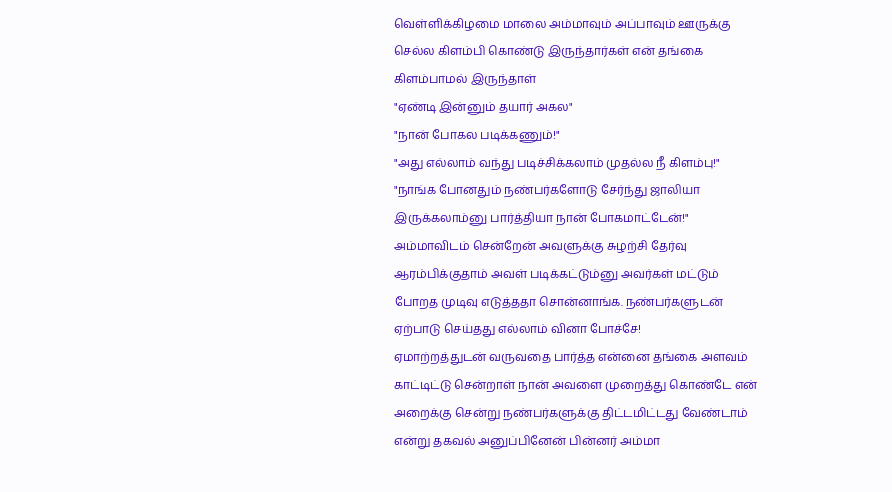வெள்ளிக்கிழமை மாலை அம்மாவும் அப்பாவும் ஊருக்கு செல்ல கிளம்பி கொண்டு இருந்தார்கள் என் தங்கை கிளம்பாமல் இருந்தாள்
"ஏண்டி இன்னும் தயார் அகல"
"நான் போகல படிக்கணும்!"
"அது எல்லாம் வந்து படிச்சிக்கலாம் முதல்ல நீ கிளம்பு!"
"நாங்க போனதும் நண்பர்களோடு சேர்ந்து ஜாலியா இருக்கலாம்னு பார்த்தியா நான் போகமாட்டேன்!"
அம்மாவிடம் சென்றேன் அவளுக்கு சுழற்சி தேர்வு ஆரம்பிக்குதாம் அவள் படிக்கட்டும்னு அவர்கள் மட்டும் போறத முடிவு எடுத்ததா சொன்னாங்க. நண்பர்களுடன் ஏற்பாடு செய்தது எல்லாம் வினா போச்சே!
ஏமாற்றத்துடன் வருவதை பார்த்த என்னை தங்கை அளவம் காட்டிட்டு சென்றாள் நான் அவளை முறைத்து கொண்டே என் அறைக்கு சென்று நண்பர்களுக்கு திட்டமிட்டது வேண்டாம் என்று தகவல் அனுப்பினேன் பின்னர் அம்மா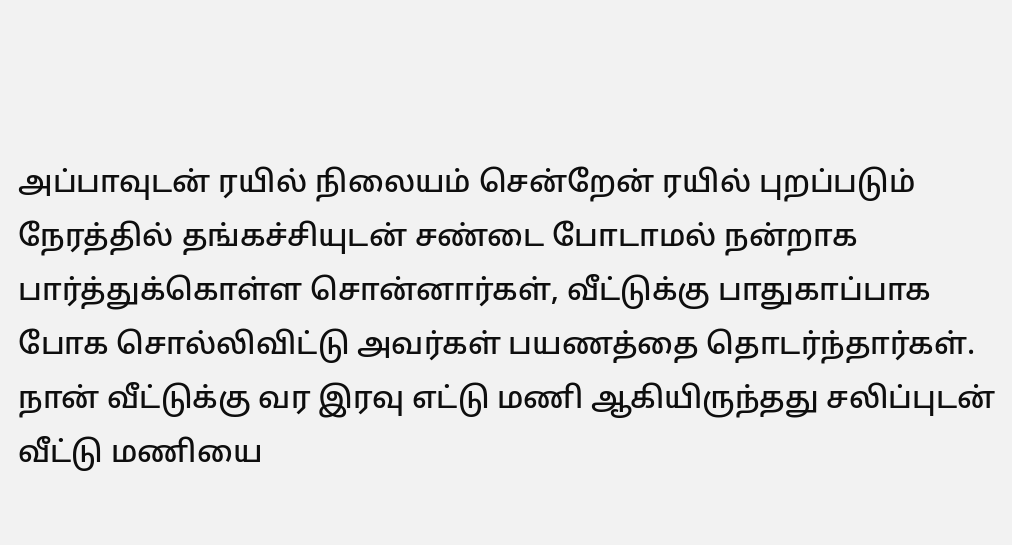அப்பாவுடன் ரயில் நிலையம் சென்றேன் ரயில் புறப்படும் நேரத்தில் தங்கச்சியுடன் சண்டை போடாமல் நன்றாக பார்த்துக்கொள்ள சொன்னார்கள், வீட்டுக்கு பாதுகாப்பாக போக சொல்லிவிட்டு அவர்கள் பயணத்தை தொடர்ந்தார்கள்.
நான் வீட்டுக்கு வர இரவு எட்டு மணி ஆகியிருந்தது சலிப்புடன் வீட்டு மணியை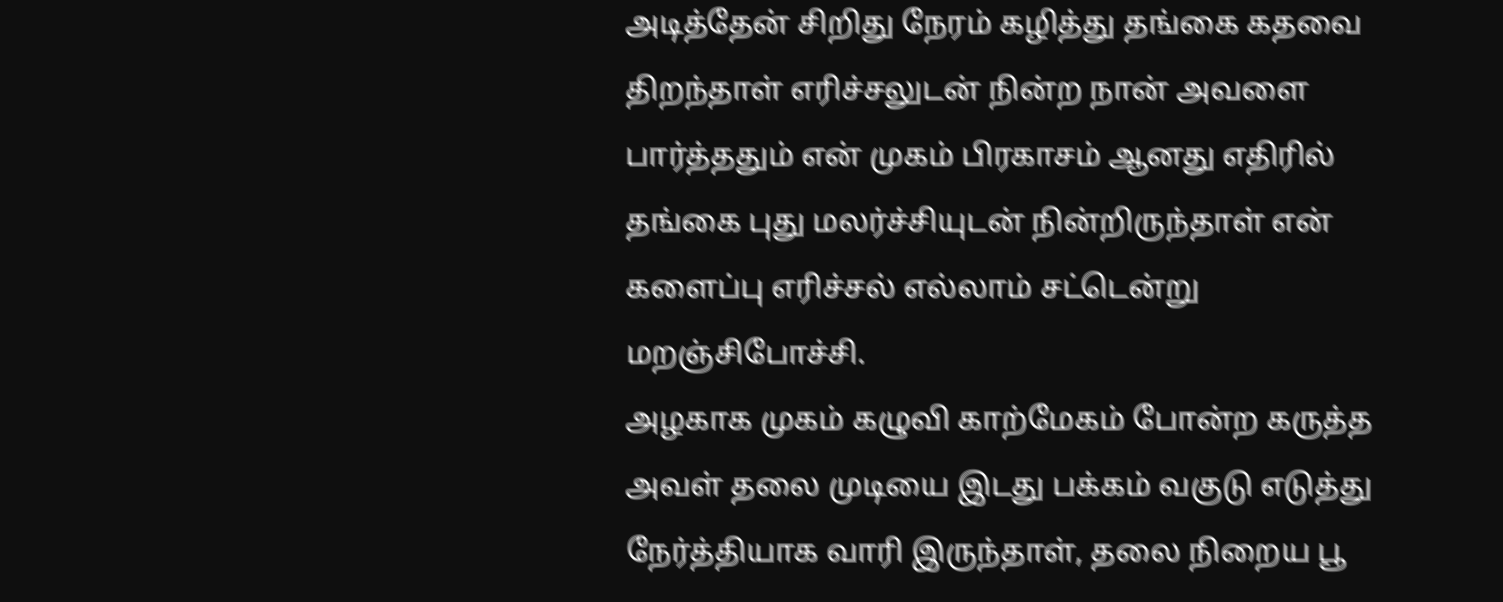அடித்தேன் சிறிது நேரம் கழித்து தங்கை கதவை திறந்தாள் எரிச்சலுடன் நின்ற நான் அவளை பார்த்ததும் என் முகம் பிரகாசம் ஆனது எதிரில் தங்கை புது மலர்ச்சியுடன் நின்றிருந்தாள் என் களைப்பு எரிச்சல் எல்லாம் சட்டென்று மறஞ்சிபோச்சி.
அழகாக முகம் கழுவி காற்மேகம் போன்ற கருத்த அவள் தலை முடியை இடது பக்கம் வகுடு எடுத்து நேர்த்தியாக வாரி இருந்தாள், தலை நிறைய பூ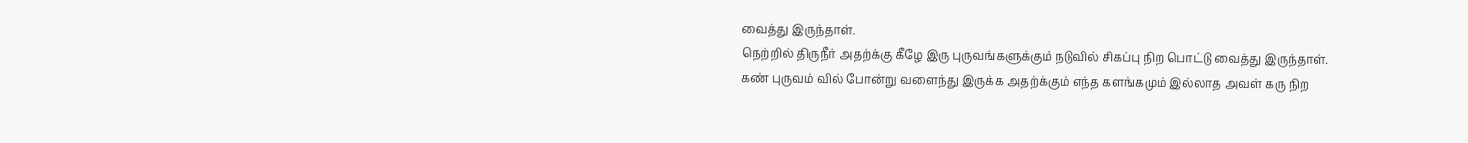வைத்து இருந்தாள்.
நெற்றில் திருநீர் அதற்க்கு கீழே இரு புருவங்களுக்கும் நடுவில் சிகப்பு நிற பொட்டு வைத்து இருந்தாள்.
கண் புருவம் வில் போன்று வளைந்து இருக்க அதற்க்கும் எந்த களங்கமும் இல்லாத அவள் கரு நிற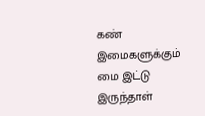கண் இமைகளுக்கும் மை இட்டு இருந்தாள்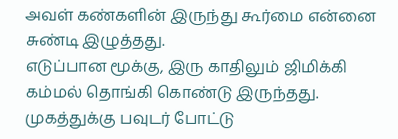அவள் கண்களின் இருந்து கூர்மை என்னை சுண்டி இழுத்தது.
எடுப்பான மூக்கு, இரு காதிலும் ஜிமிக்கி கம்மல் தொங்கி கொண்டு இருந்தது. முகத்துக்கு பவுடர் போட்டு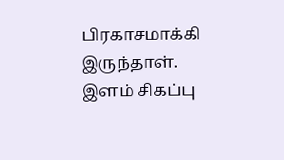பிரகாசமாக்கி இருந்தாள்.
இளம் சிகப்பு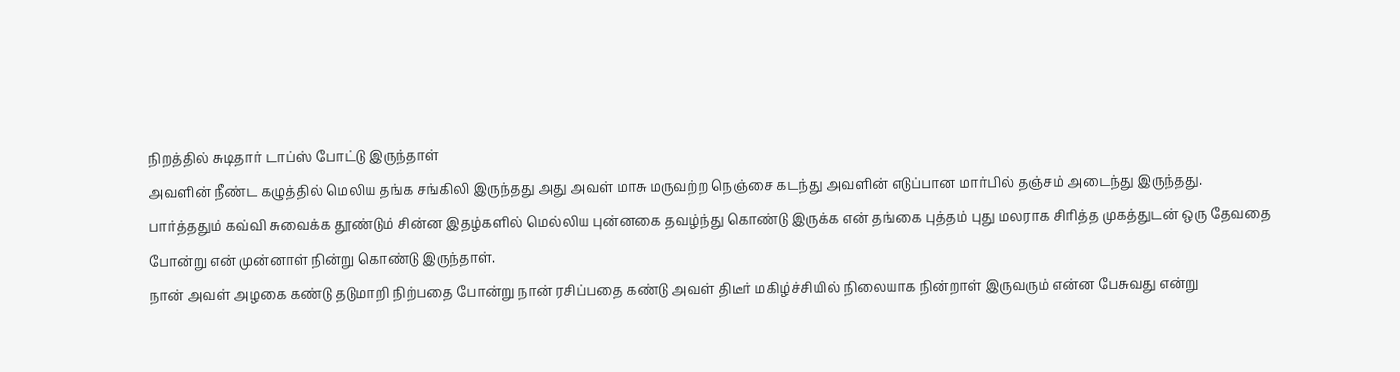நிறத்தில் சுடிதார் டாப்ஸ் போட்டு இருந்தாள்
அவளின் நீண்ட கழுத்தில் மெலிய தங்க சங்கிலி இருந்தது அது அவள் மாசு மருவற்ற நெஞ்சை கடந்து அவளின் எடுப்பான மார்பில் தஞ்சம் அடைந்து இருந்தது.
பார்த்ததும் கவ்வி சுவைக்க தூண்டும் சின்ன இதழ்களில் மெல்லிய புன்னகை தவழ்ந்து கொண்டு இருக்க என் தங்கை புத்தம் புது மலராக சிரித்த முகத்துடன் ஒரு தேவதை போன்று என் முன்னாள் நின்று கொண்டு இருந்தாள்.
நான் அவள் அழகை கண்டு தடுமாறி நிற்பதை போன்று நான் ரசிப்பதை கண்டு அவள் திடீர் மகிழ்ச்சியில் நிலையாக நின்றாள் இருவரும் என்ன பேசுவது என்று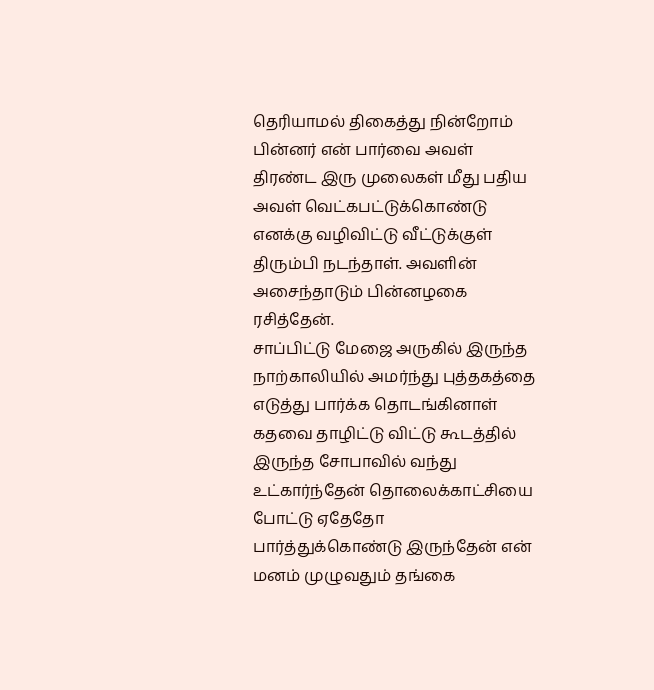தெரியாமல் திகைத்து நின்றோம் பின்னர் என் பார்வை அவள் திரண்ட இரு முலைகள் மீது பதிய அவள் வெட்கபட்டுக்கொண்டு எனக்கு வழிவிட்டு வீட்டுக்குள் திரும்பி நடந்தாள். அவளின் அசைந்தாடும் பின்னழகை ரசித்தேன்.
சாப்பிட்டு மேஜை அருகில் இருந்த நாற்காலியில் அமர்ந்து புத்தகத்தை எடுத்து பார்க்க தொடங்கினாள்
கதவை தாழிட்டு விட்டு கூடத்தில் இருந்த சோபாவில் வந்து உட்கார்ந்தேன் தொலைக்காட்சியை போட்டு ஏதேதோ பார்த்துக்கொண்டு இருந்தேன் என் மனம் முழுவதும் தங்கை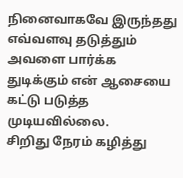நினைவாகவே இருந்தது எவ்வளவு தடுத்தும் அவளை பார்க்க துடிக்கும் என் ஆசையை கட்டு படுத்த முடியவில்லை.
சிறிது நேரம் கழித்து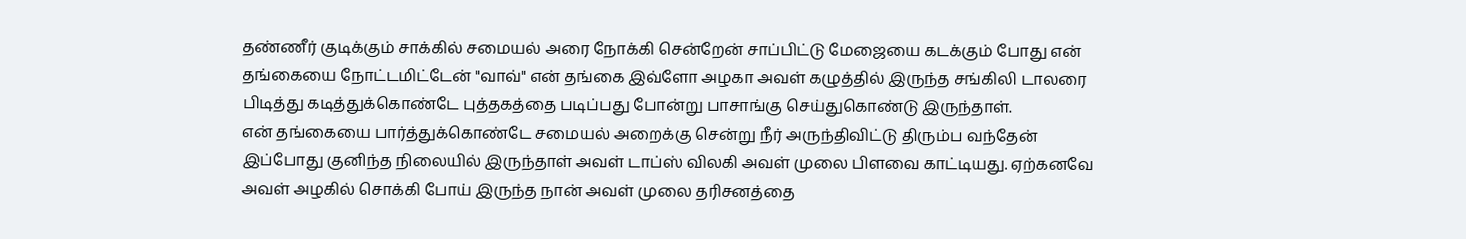தண்ணீர் குடிக்கும் சாக்கில் சமையல் அரை நோக்கி சென்றேன் சாப்பிட்டு மேஜையை கடக்கும் போது என் தங்கையை நோட்டமிட்டேன் "வாவ்" என் தங்கை இவ்ளோ அழகா அவள் கழுத்தில் இருந்த சங்கிலி டாலரை பிடித்து கடித்துக்கொண்டே புத்தகத்தை படிப்பது போன்று பாசாங்கு செய்துகொண்டு இருந்தாள்.
என் தங்கையை பார்த்துக்கொண்டே சமையல் அறைக்கு சென்று நீர் அருந்திவிட்டு திரும்ப வந்தேன் இப்போது குனிந்த நிலையில் இருந்தாள் அவள் டாப்ஸ் விலகி அவள் முலை பிளவை காட்டியது. ஏற்கனவே அவள் அழகில் சொக்கி போய் இருந்த நான் அவள் முலை தரிசனத்தை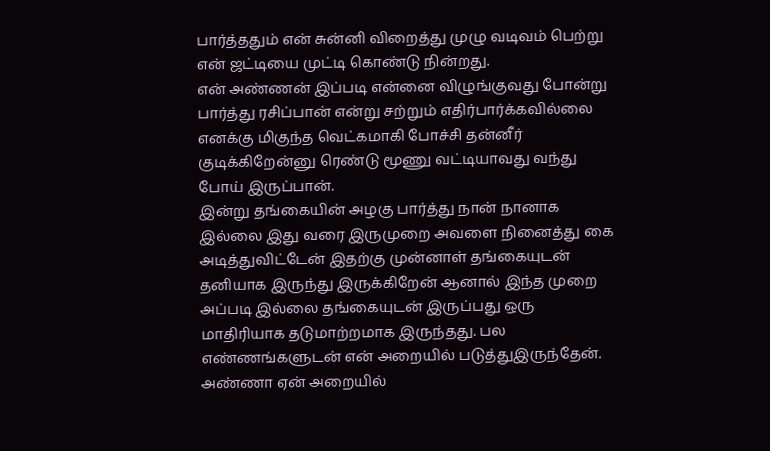பார்த்ததும் என் சுன்னி விறைத்து முழு வடிவம் பெற்று என் ஜட்டியை முட்டி கொண்டு நின்றது.
என் அண்ணன் இப்படி என்னை விழுங்குவது போன்று பார்த்து ரசிப்பான் என்று சற்றும் எதிர்பார்க்கவில்லை எனக்கு மிகுந்த வெட்கமாகி போச்சி தன்னீர் குடிக்கிறேன்னு ரெண்டு மூணு வட்டியாவது வந்து போய் இருப்பான்.
இன்று தங்கையின் அழகு பார்த்து நான் நானாக இல்லை இது வரை இருமுறை அவளை நினைத்து கை அடித்துவிட்டேன் இதற்கு முன்னாள் தங்கையுடன் தனியாக இருந்து இருக்கிறேன் ஆனால் இந்த முறை அப்படி இல்லை தங்கையுடன் இருப்பது ஒரு மாதிரியாக தடுமாற்றமாக இருந்தது. பல எண்ணங்களுடன் என் அறையில் படுத்துஇருந்தேன்.
அண்ணா ஏன் அறையில்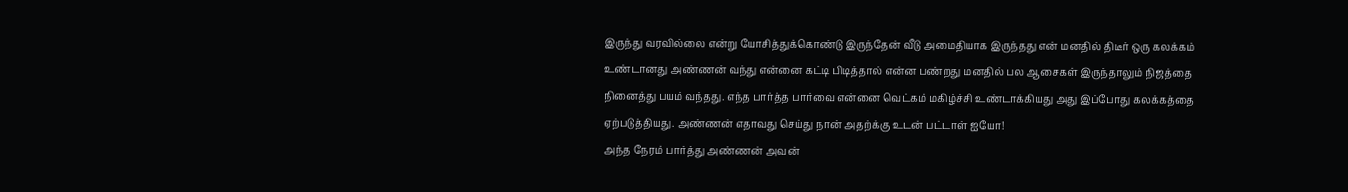இருந்து வரவில்லை என்று யோசித்துக்கொண்டு இருந்தேன் வீடு அமைதியாக இருந்தது என் மனதில் திடீர் ஒரு கலக்கம் உண்டானது அண்ணன் வந்து என்னை கட்டி பிடித்தால் என்ன பண்றது மனதில் பல ஆசைகள் இருந்தாலும் நிஜத்தை நினைத்து பயம் வந்தது. எந்த பார்த்த பார்வை என்னை வெட்கம் மகிழ்ச்சி உண்டாக்கியது அது இப்போது கலக்கத்தை ஏற்படுத்தியது. அண்ணன் எதாவது செய்து நான் அதற்க்கு உடன் பட்டாள் ஐயோ!
அந்த நேரம் பார்த்து அண்ணன் அவன்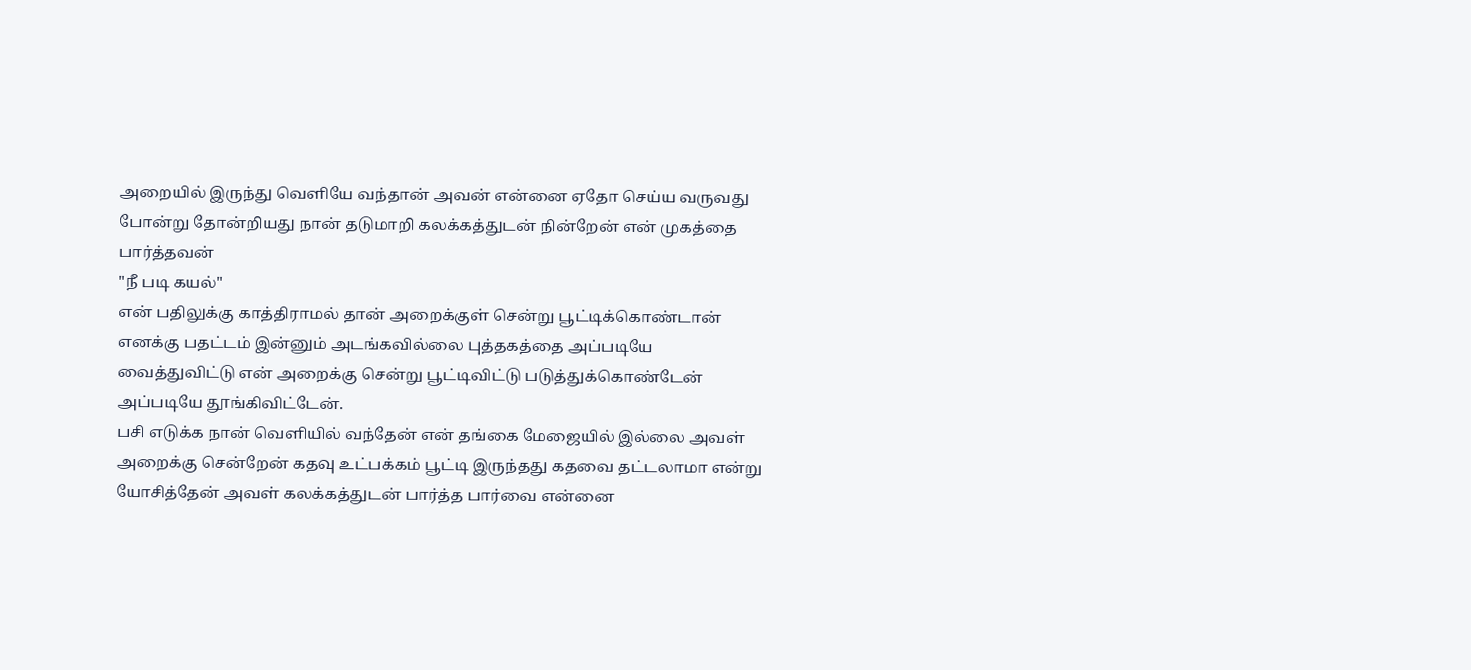அறையில் இருந்து வெளியே வந்தான் அவன் என்னை ஏதோ செய்ய வருவது போன்று தோன்றியது நான் தடுமாறி கலக்கத்துடன் நின்றேன் என் முகத்தை பார்த்தவன்
"நீ படி கயல்"
என் பதிலுக்கு காத்திராமல் தான் அறைக்குள் சென்று பூட்டிக்கொண்டான் எனக்கு பதட்டம் இன்னும் அடங்கவில்லை புத்தகத்தை அப்படியே வைத்துவிட்டு என் அறைக்கு சென்று பூட்டிவிட்டு படுத்துக்கொண்டேன் அப்படியே தூங்கிவிட்டேன்.
பசி எடுக்க நான் வெளியில் வந்தேன் என் தங்கை மேஜையில் இல்லை அவள் அறைக்கு சென்றேன் கதவு உட்பக்கம் பூட்டி இருந்தது கதவை தட்டலாமா என்று யோசித்தேன் அவள் கலக்கத்துடன் பார்த்த பார்வை என்னை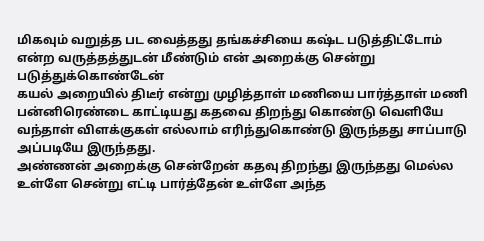மிகவும் வறுத்த பட வைத்தது தங்கச்சியை கஷ்ட படுத்திட்டோம் என்ற வருத்தத்துடன் மீண்டும் என் அறைக்கு சென்று படுத்துக்கொண்டேன்
கயல் அறையில் திடீர் என்று முழித்தாள் மணியை பார்த்தாள் மணி பன்னிரெண்டை காட்டியது கதவை திறந்து கொண்டு வெளியே வந்தாள் விளக்குகள் எல்லாம் எரிந்துகொண்டு இருந்தது சாப்பாடு அப்படியே இருந்தது.
அண்ணன் அறைக்கு சென்றேன் கதவு திறந்து இருந்தது மெல்ல உள்ளே சென்று எட்டி பார்த்தேன் உள்ளே அந்த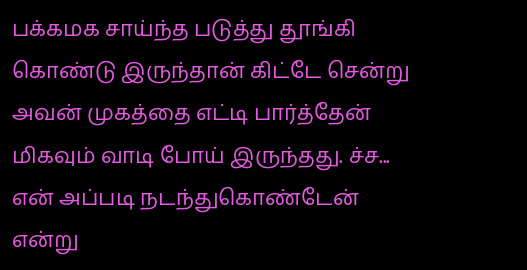பக்கமக சாய்ந்த படுத்து தூங்கி கொண்டு இருந்தான் கிட்டே சென்று அவன் முகத்தை எட்டி பார்த்தேன் மிகவும் வாடி போய் இருந்தது. ச்ச... என் அப்படி நடந்துகொண்டேன் என்று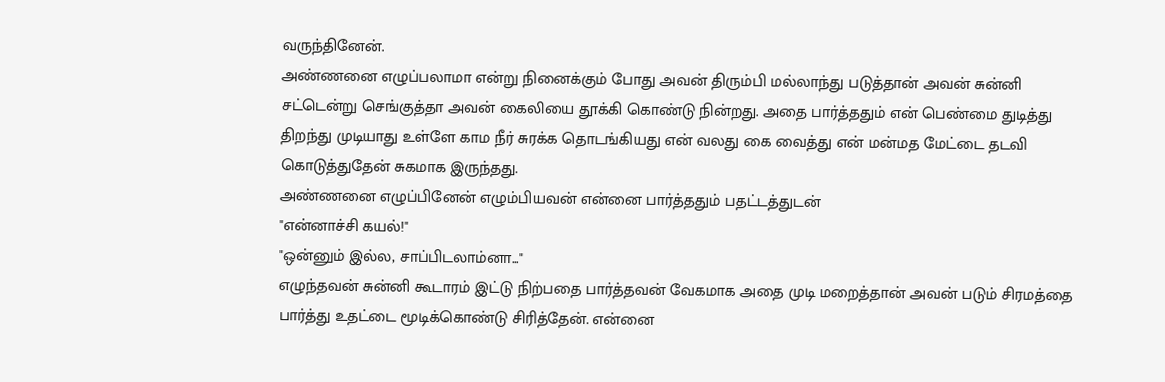வருந்தினேன்.
அண்ணனை எழுப்பலாமா என்று நினைக்கும் போது அவன் திரும்பி மல்லாந்து படுத்தான் அவன் சுன்னி சட்டென்று செங்குத்தா அவன் கைலியை தூக்கி கொண்டு நின்றது. அதை பார்த்ததும் என் பெண்மை துடித்து திறந்து முடியாது உள்ளே காம நீர் சுரக்க தொடங்கியது என் வலது கை வைத்து என் மன்மத மேட்டை தடவி கொடுத்துதேன் சுகமாக இருந்தது.
அண்ணனை எழுப்பினேன் எழும்பியவன் என்னை பார்த்ததும் பதட்டத்துடன்
"என்னாச்சி கயல்!"
"ஒன்னும் இல்ல, சாப்பிடலாம்னா..."
எழுந்தவன் சுன்னி கூடாரம் இட்டு நிற்பதை பார்த்தவன் வேகமாக அதை முடி மறைத்தான் அவன் படும் சிரமத்தை பார்த்து உதட்டை மூடிக்கொண்டு சிரித்தேன். என்னை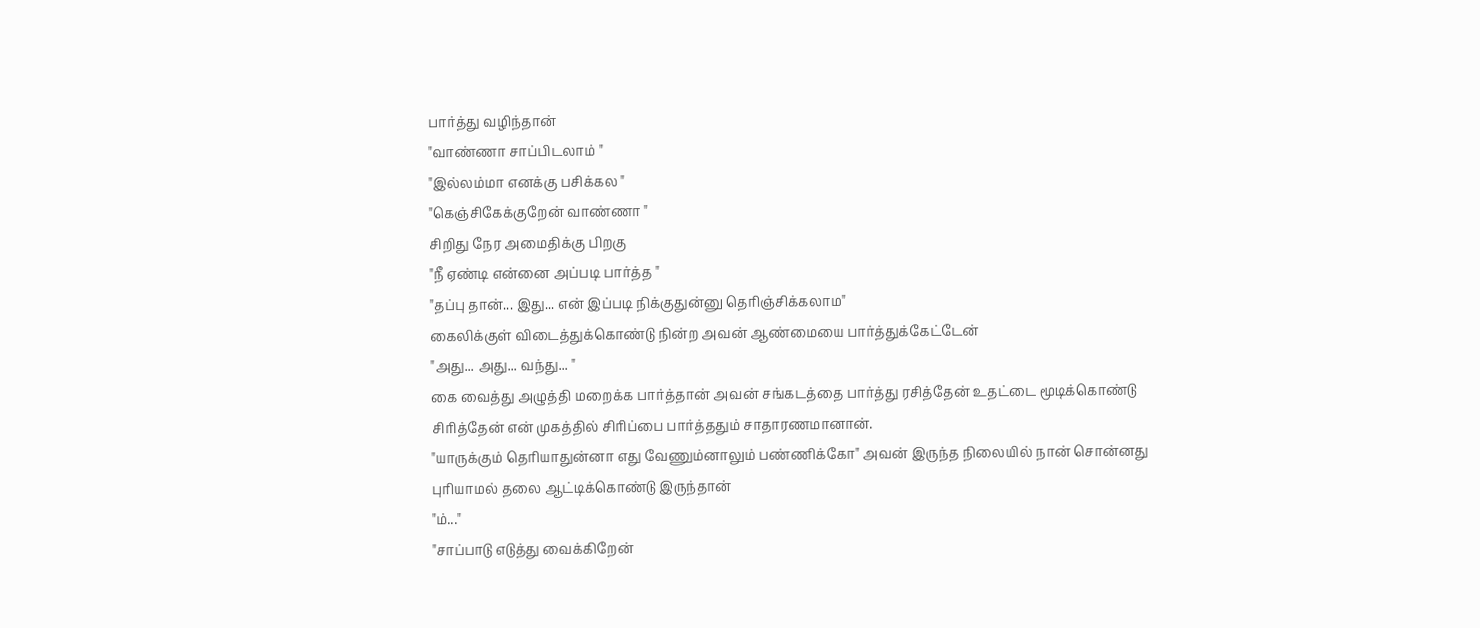பார்த்து வழிந்தான்
"வாண்ணா சாப்பிடலாம் "
"இல்லம்மா எனக்கு பசிக்கல "
"கெஞ்சிகேக்குறேன் வாண்ணா "
சிறிது நேர அமைதிக்கு பிறகு
"நீ ஏண்டி என்னை அப்படி பார்த்த "
"தப்பு தான்... இது... என் இப்படி நிக்குதுன்னு தெரிஞ்சிக்கலாம"
கைலிக்குள் விடைத்துக்கொண்டு நின்ற அவன் ஆண்மையை பார்த்துக்கேட்டேன்
"அது... அது... வந்து... "
கை வைத்து அழுத்தி மறைக்க பார்த்தான் அவன் சங்கடத்தை பார்த்து ரசித்தேன் உதட்டை மூடிக்கொண்டு சிரித்தேன் என் முகத்தில் சிரிப்பை பார்த்ததும் சாதாரணமானான்.
"யாருக்கும் தெரியாதுன்னா எது வேணும்னாலும் பண்ணிக்கோ" அவன் இருந்த நிலையில் நான் சொன்னது புரியாமல் தலை ஆட்டிக்கொண்டு இருந்தான்
"ம்..."
"சாப்பாடு எடுத்து வைக்கிறேன்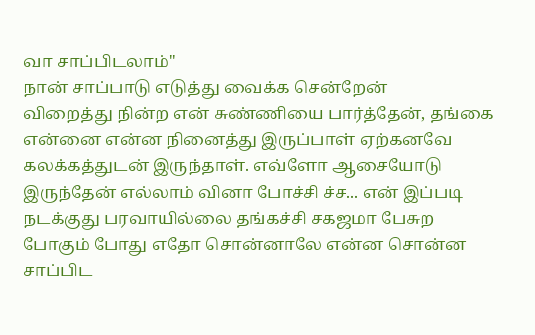வா சாப்பிடலாம்"
நான் சாப்பாடு எடுத்து வைக்க சென்றேன்
விறைத்து நின்ற என் சுண்ணியை பார்த்தேன், தங்கை என்னை என்ன நினைத்து இருப்பாள் ஏற்கனவே கலக்கத்துடன் இருந்தாள். எவ்ளோ ஆசையோடு இருந்தேன் எல்லாம் வினா போச்சி ச்ச... என் இப்படி நடக்குது பரவாயில்லை தங்கச்சி சகஜமா பேசுற
போகும் போது எதோ சொன்னாலே என்ன சொன்ன சாப்பிட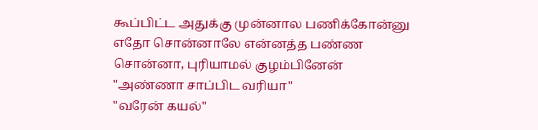கூப்பிட்ட அதுக்கு முன்னால பணிக்கோன்னு எதோ சொன்னாலே என்னத்த பண்ண சொன்னா, புரியாமல் குழம்பினேன்
"அண்ணா சாப்பிட வரியா"
"வரேன் கயல்"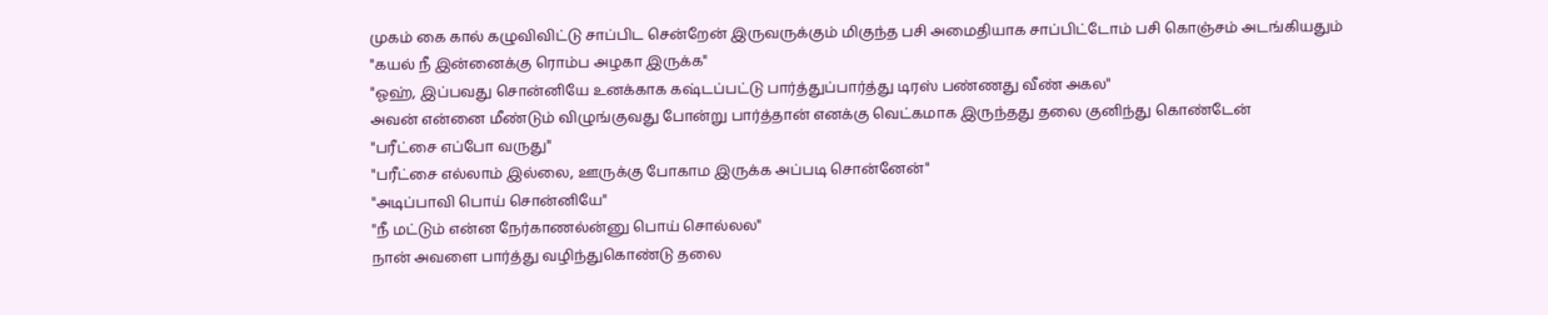முகம் கை கால் கழுவிவிட்டு சாப்பிட சென்றேன் இருவருக்கும் மிகுந்த பசி அமைதியாக சாப்பிட்டோம் பசி கொஞ்சம் அடங்கியதும்
"கயல் நீ இன்னைக்கு ரொம்ப அழகா இருக்க"
"ஓஹ், இப்பவது சொன்னியே உனக்காக கஷ்டப்பட்டு பார்த்துப்பார்த்து டிரஸ் பண்ணது வீண் அகல"
அவன் என்னை மீண்டும் விழுங்குவது போன்று பார்த்தான் எனக்கு வெட்கமாக இருந்தது தலை குனிந்து கொண்டேன்
"பரீட்சை எப்போ வருது"
"பரீட்சை எல்லாம் இல்லை, ஊருக்கு போகாம இருக்க அப்படி சொன்னேன்"
"அடிப்பாவி பொய் சொன்னியே"
"நீ மட்டும் என்ன நேர்காணல்ன்னு பொய் சொல்லல"
நான் அவளை பார்த்து வழிந்துகொண்டு தலை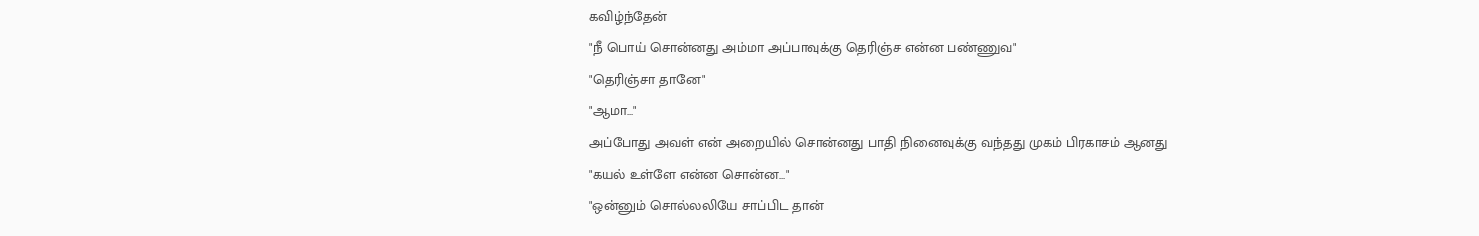கவிழ்ந்தேன்
"நீ பொய் சொன்னது அம்மா அப்பாவுக்கு தெரிஞ்ச என்ன பண்ணுவ"
"தெரிஞ்சா தானே"
"ஆமா..."
அப்போது அவள் என் அறையில் சொன்னது பாதி நினைவுக்கு வந்தது முகம் பிரகாசம் ஆனது
"கயல் உள்ளே என்ன சொன்ன..."
"ஒன்னும் சொல்லலியே சாப்பிட தான்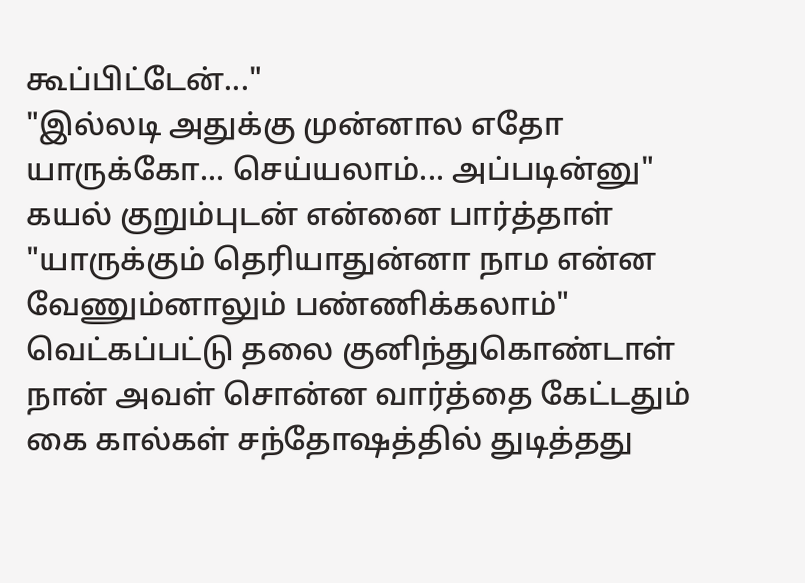கூப்பிட்டேன்..."
"இல்லடி அதுக்கு முன்னால எதோ யாருக்கோ... செய்யலாம்... அப்படின்னு"
கயல் குறும்புடன் என்னை பார்த்தாள்
"யாருக்கும் தெரியாதுன்னா நாம என்ன வேணும்னாலும் பண்ணிக்கலாம்"
வெட்கப்பட்டு தலை குனிந்துகொண்டாள் நான் அவள் சொன்ன வார்த்தை கேட்டதும் கை கால்கள் சந்தோஷத்தில் துடித்தது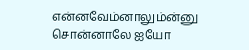என்னவேம்னாலும்ன்னு சொன்னாலே ஐயோ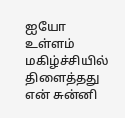ஐயோ உள்ளம் மகிழ்ச்சியில் திளைத்தது என் சுன்னி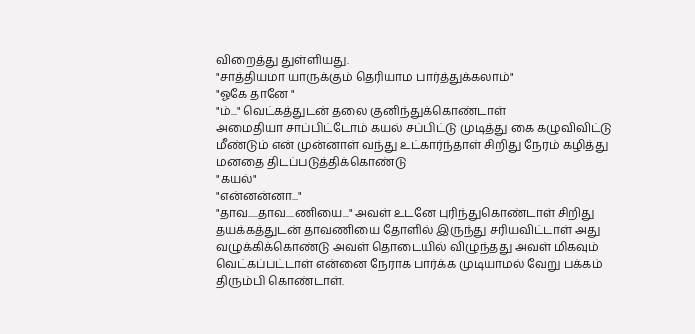விறைத்து துள்ளியது.
"சாத்தியமா யாருக்கும் தெரியாம பார்த்துக்கலாம்"
"ஓகே தானே "
"ம்..." வெட்கத்துடன் தலை குனிந்துக்கொண்டாள்
அமைதியா சாப்பிட்டோம் கயல் சப்பிட்டு முடித்து கை கழுவிவிட்டு மீண்டும் என் முன்னாள் வந்து உட்கார்ந்தாள் சிறிது நேரம் கழித்து மனதை திடப்படுத்திக்கொண்டு
"கயல்"
"என்னன்னா..."
"தாவ.....தாவ....ணியை..." அவள் உடனே புரிந்துகொண்டாள் சிறிது தயக்கத்துடன் தாவணியை தோளில் இருந்து சரியவிட்டாள் அது வழுக்கிக்கொண்டு அவள் தொடையில் விழுந்தது அவள் மிகவும் வெட்கப்பட்டாள் என்னை நேராக பார்க்க முடியாமல் வேறு பக்கம் திரும்பி கொண்டாள்.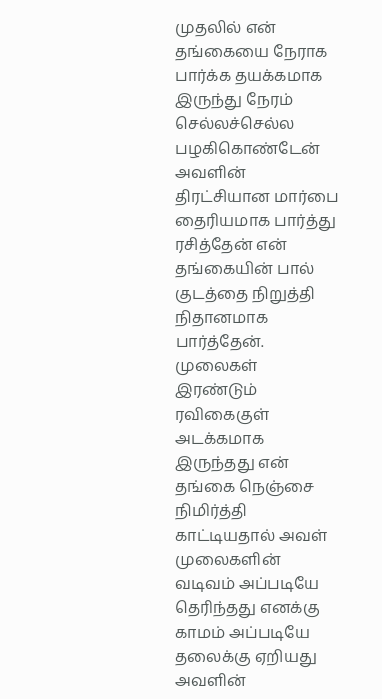முதலில் என் தங்கையை நேராக பார்க்க தயக்கமாக இருந்து நேரம் செல்லச்செல்ல பழகிகொண்டேன் அவளின் திரட்சியான மார்பை தைரியமாக பார்த்து ரசித்தேன் என் தங்கையின் பால் குடத்தை நிறுத்தி நிதானமாக பார்த்தேன்.
முலைகள் இரண்டும் ரவிகைகுள் அடக்கமாக இருந்தது என் தங்கை நெஞ்சை நிமிர்த்தி காட்டியதால் அவள் முலைகளின் வடிவம் அப்படியே தெரிந்தது எனக்கு காமம் அப்படியே தலைக்கு ஏறியது அவளின்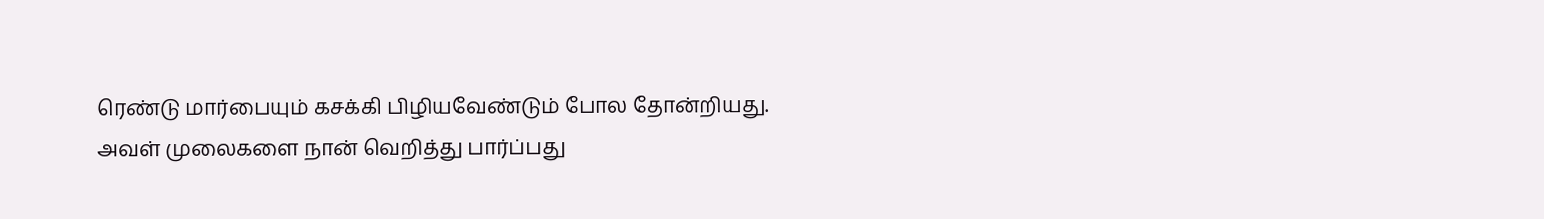ரெண்டு மார்பையும் கசக்கி பிழியவேண்டும் போல தோன்றியது.
அவள் முலைகளை நான் வெறித்து பார்ப்பது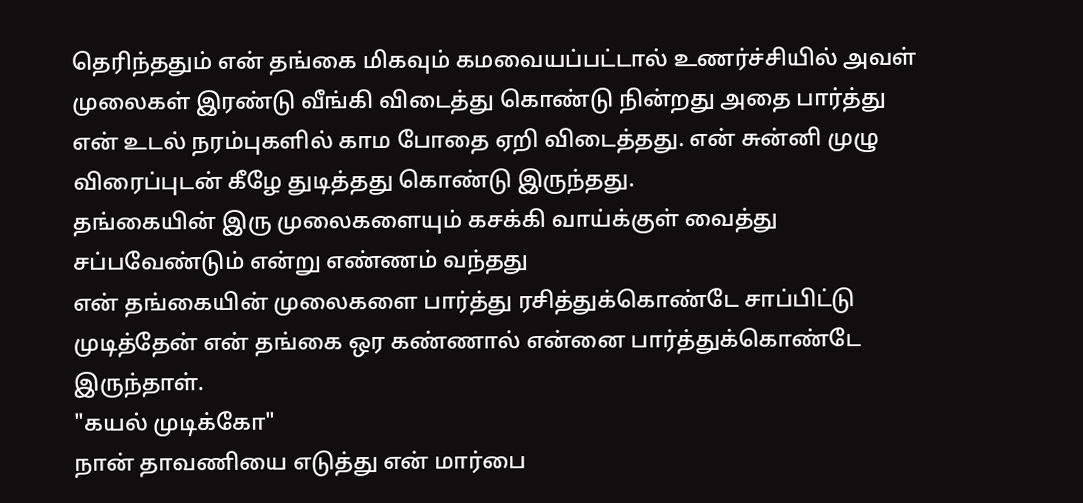தெரிந்ததும் என் தங்கை மிகவும் கமவையப்பட்டால் உணர்ச்சியில் அவள் முலைகள் இரண்டு வீங்கி விடைத்து கொண்டு நின்றது அதை பார்த்து என் உடல் நரம்புகளில் காம போதை ஏறி விடைத்தது. என் சுன்னி முழு விரைப்புடன் கீழே துடித்தது கொண்டு இருந்தது.
தங்கையின் இரு முலைகளையும் கசக்கி வாய்க்குள் வைத்து சப்பவேண்டும் என்று எண்ணம் வந்தது
என் தங்கையின் முலைகளை பார்த்து ரசித்துக்கொண்டே சாப்பிட்டு முடித்தேன் என் தங்கை ஒர கண்ணால் என்னை பார்த்துக்கொண்டே இருந்தாள்.
"கயல் முடிக்கோ"
நான் தாவணியை எடுத்து என் மார்பை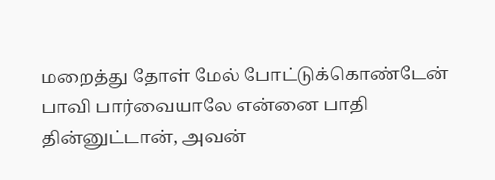மறைத்து தோள் மேல் போட்டுக்கொண்டேன் பாவி பார்வையாலே என்னை பாதி தின்னுட்டான், அவன்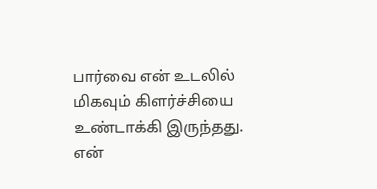பார்வை என் உடலில் மிகவும் கிளர்ச்சியை உண்டாக்கி இருந்தது. என்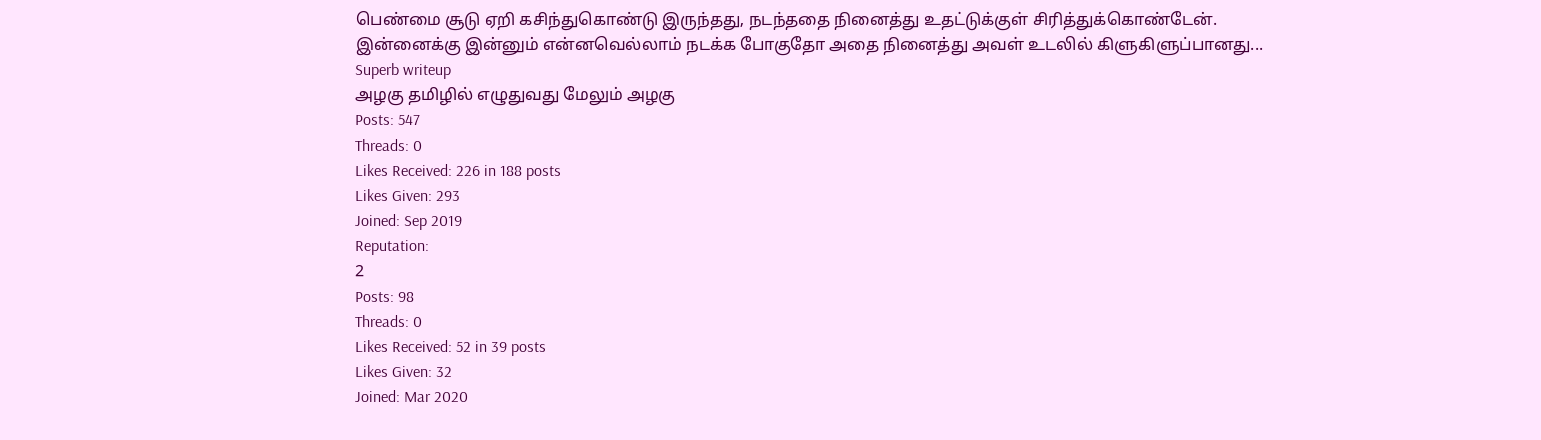பெண்மை சூடு ஏறி கசிந்துகொண்டு இருந்தது, நடந்ததை நினைத்து உதட்டுக்குள் சிரித்துக்கொண்டேன்.
இன்னைக்கு இன்னும் என்னவெல்லாம் நடக்க போகுதோ அதை நினைத்து அவள் உடலில் கிளுகிளுப்பானது...
Superb writeup
அழகு தமிழில் எழுதுவது மேலும் அழகு
Posts: 547
Threads: 0
Likes Received: 226 in 188 posts
Likes Given: 293
Joined: Sep 2019
Reputation:
2
Posts: 98
Threads: 0
Likes Received: 52 in 39 posts
Likes Given: 32
Joined: Mar 2020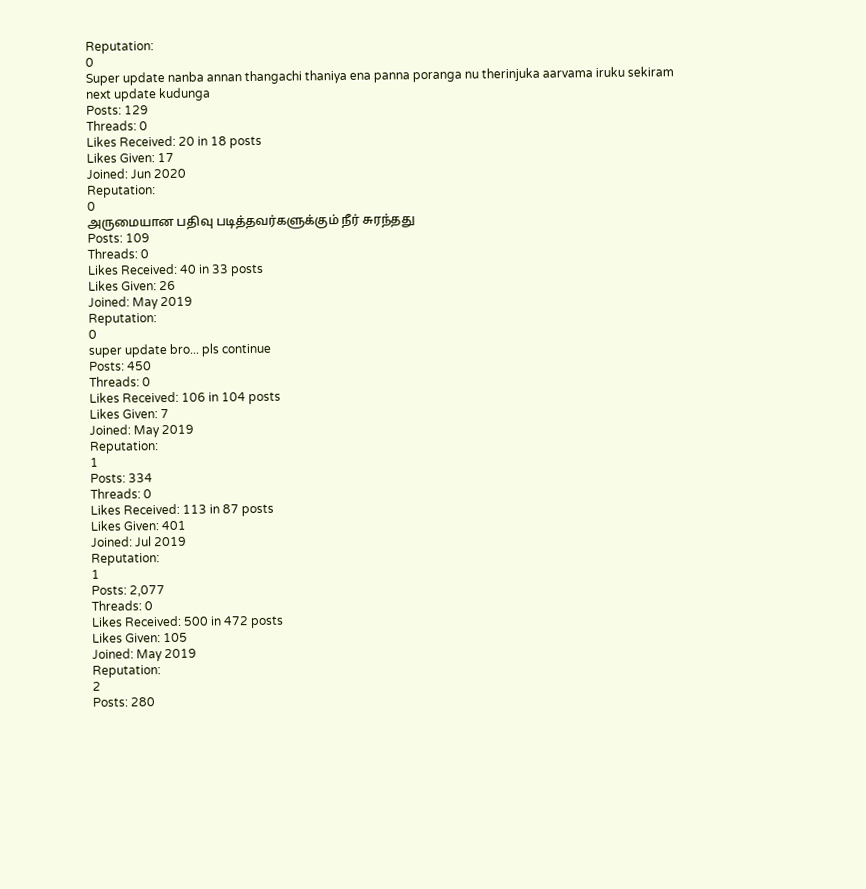Reputation:
0
Super update nanba annan thangachi thaniya ena panna poranga nu therinjuka aarvama iruku sekiram next update kudunga
Posts: 129
Threads: 0
Likes Received: 20 in 18 posts
Likes Given: 17
Joined: Jun 2020
Reputation:
0
அருமையான பதிவு படித்தவர்களுக்கும் நீர் சுரந்தது
Posts: 109
Threads: 0
Likes Received: 40 in 33 posts
Likes Given: 26
Joined: May 2019
Reputation:
0
super update bro... pls continue
Posts: 450
Threads: 0
Likes Received: 106 in 104 posts
Likes Given: 7
Joined: May 2019
Reputation:
1
Posts: 334
Threads: 0
Likes Received: 113 in 87 posts
Likes Given: 401
Joined: Jul 2019
Reputation:
1
Posts: 2,077
Threads: 0
Likes Received: 500 in 472 posts
Likes Given: 105
Joined: May 2019
Reputation:
2
Posts: 280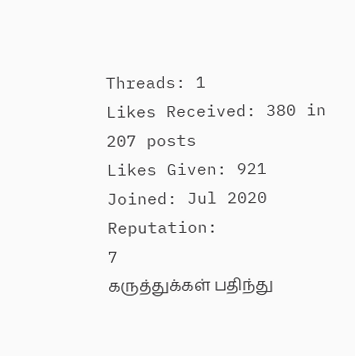Threads: 1
Likes Received: 380 in 207 posts
Likes Given: 921
Joined: Jul 2020
Reputation:
7
கருத்துக்கள் பதிந்து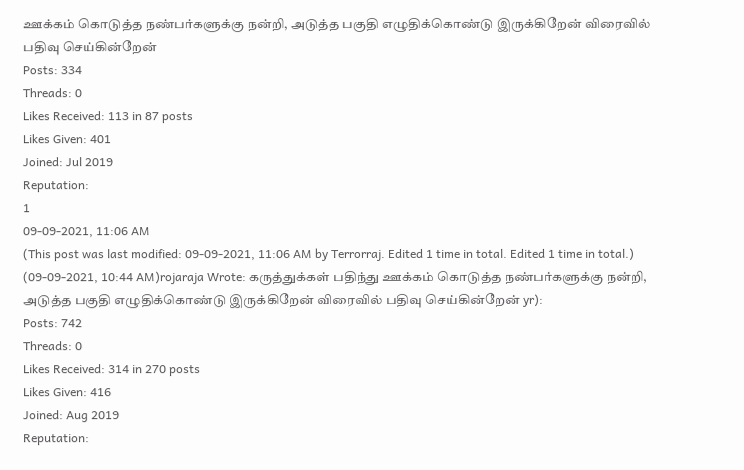ஊக்கம் கொடுத்த நண்பர்களுக்கு நன்றி, அடுத்த பகுதி எழுதிக்கொண்டு இருக்கிறேன் விரைவில் பதிவு செய்கின்றேன்
Posts: 334
Threads: 0
Likes Received: 113 in 87 posts
Likes Given: 401
Joined: Jul 2019
Reputation:
1
09-09-2021, 11:06 AM
(This post was last modified: 09-09-2021, 11:06 AM by Terrorraj. Edited 1 time in total. Edited 1 time in total.)
(09-09-2021, 10:44 AM)rojaraja Wrote: கருத்துக்கள் பதிந்து ஊக்கம் கொடுத்த நண்பர்களுக்கு நன்றி, அடுத்த பகுதி எழுதிக்கொண்டு இருக்கிறேன் விரைவில் பதிவு செய்கின்றேன் yr):
Posts: 742
Threads: 0
Likes Received: 314 in 270 posts
Likes Given: 416
Joined: Aug 2019
Reputation: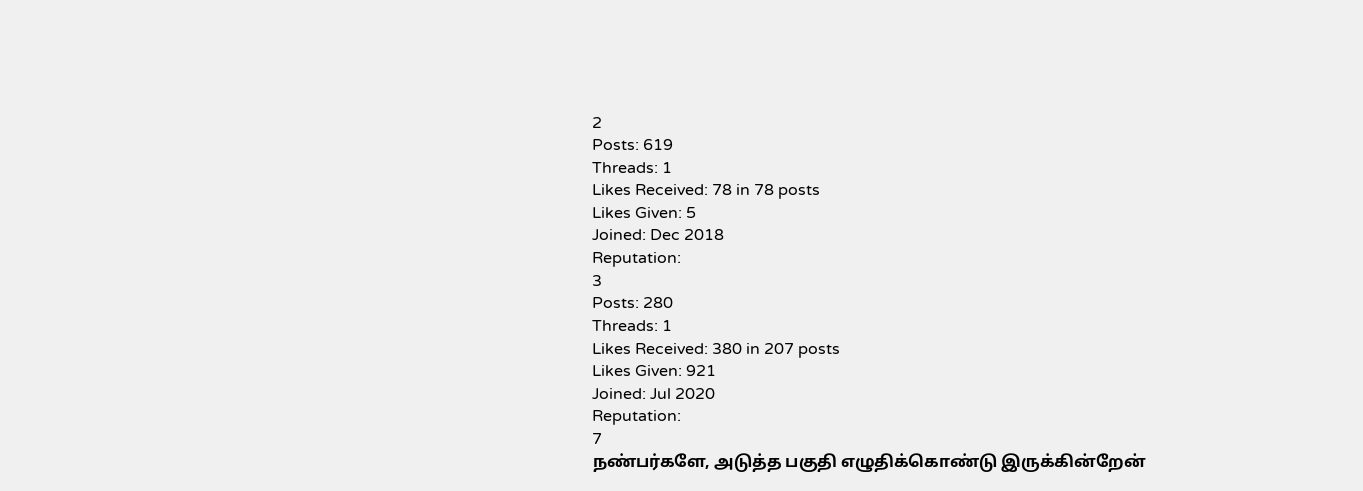2
Posts: 619
Threads: 1
Likes Received: 78 in 78 posts
Likes Given: 5
Joined: Dec 2018
Reputation:
3
Posts: 280
Threads: 1
Likes Received: 380 in 207 posts
Likes Given: 921
Joined: Jul 2020
Reputation:
7
நண்பர்களே, அடுத்த பகுதி எழுதிக்கொண்டு இருக்கின்றேன்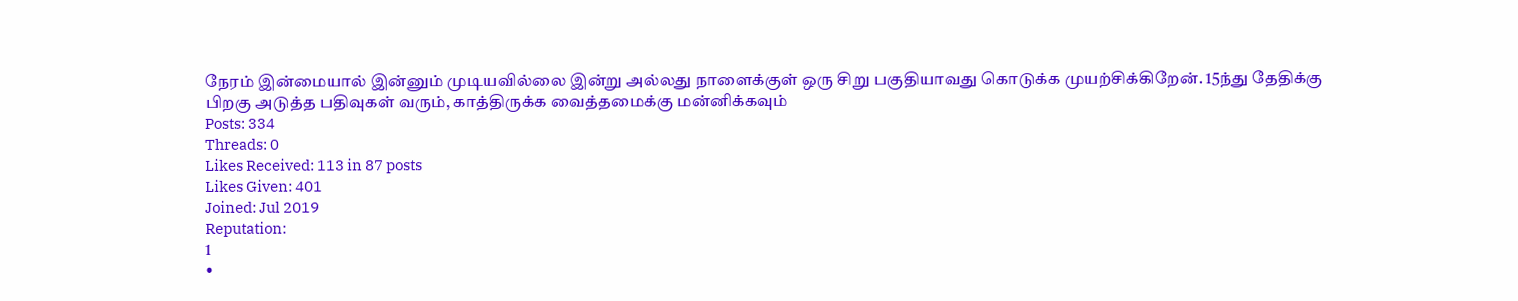நேரம் இன்மையால் இன்னும் முடியவில்லை இன்று அல்லது நாளைக்குள் ஒரு சிறு பகுதியாவது கொடுக்க முயற்சிக்கிறேன். 15ந்து தேதிக்கு பிறகு அடுத்த பதிவுகள் வரும், காத்திருக்க வைத்தமைக்கு மன்னிக்கவும்
Posts: 334
Threads: 0
Likes Received: 113 in 87 posts
Likes Given: 401
Joined: Jul 2019
Reputation:
1
•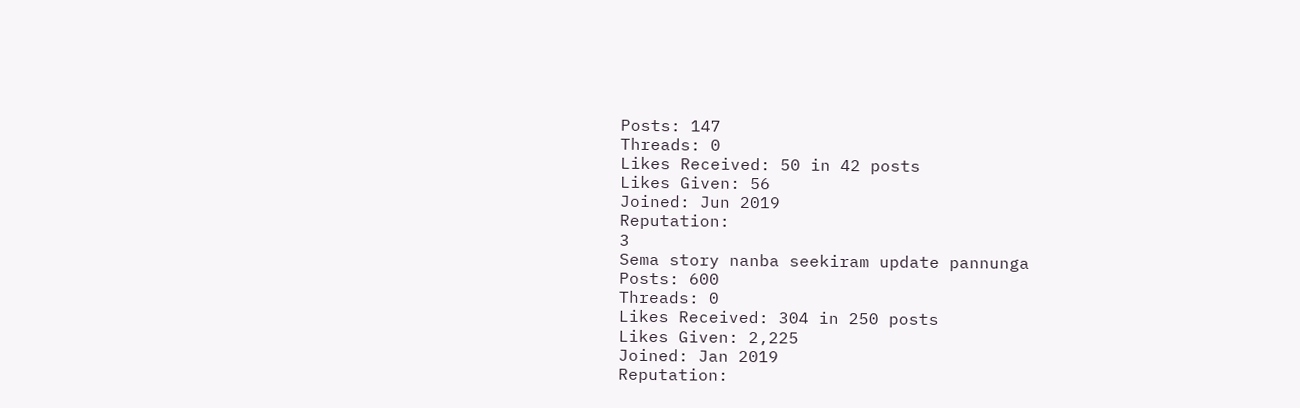Posts: 147
Threads: 0
Likes Received: 50 in 42 posts
Likes Given: 56
Joined: Jun 2019
Reputation:
3
Sema story nanba seekiram update pannunga
Posts: 600
Threads: 0
Likes Received: 304 in 250 posts
Likes Given: 2,225
Joined: Jan 2019
Reputation: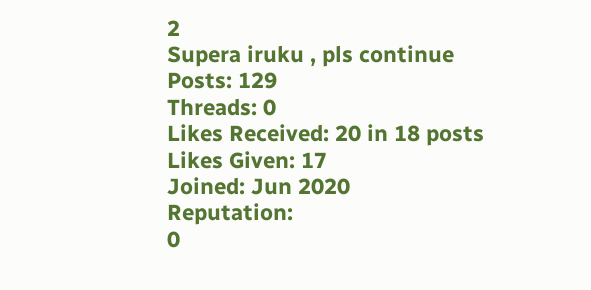2
Supera iruku , pls continue
Posts: 129
Threads: 0
Likes Received: 20 in 18 posts
Likes Given: 17
Joined: Jun 2020
Reputation:
0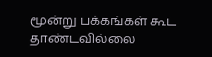மூன்று பக்கங்கள் கூட தாண்டவில்லை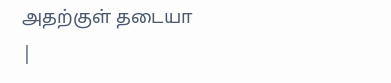அதற்குள் தடையா
|